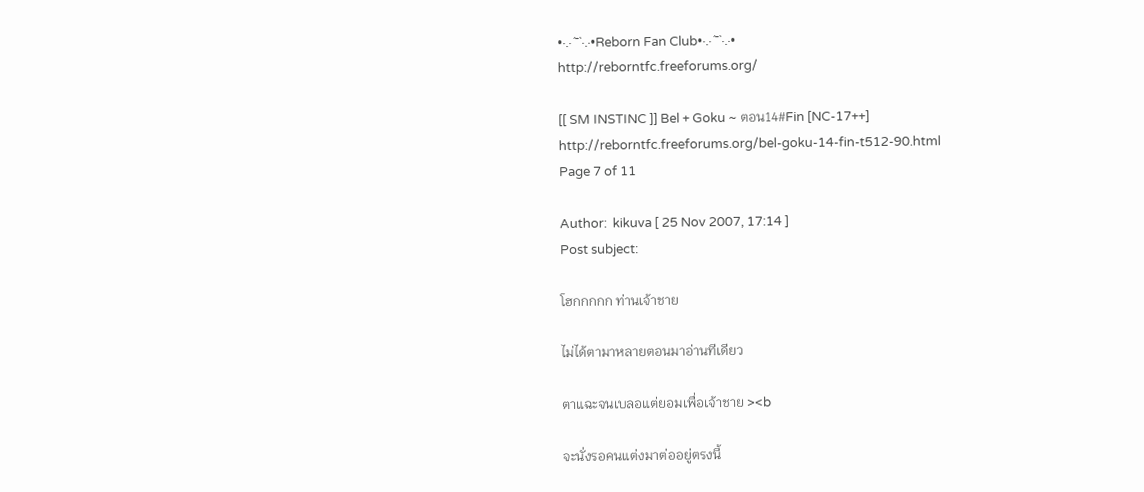•·.·´¯`·.·•Reborn Fan Club•·.·´¯`·.·•
http://reborntfc.freeforums.org/

[[ SM INSTINC ]] Bel + Goku ~ ตอน14#Fin [NC-17++]
http://reborntfc.freeforums.org/bel-goku-14-fin-t512-90.html
Page 7 of 11

Author:  kikuva [ 25 Nov 2007, 17:14 ]
Post subject:

โฮกกกกก ท่านเจ้าชาย

ไม่ได้ตามาหลายตอนมาอ่านทีเดียว

ตาแฉะจนเบลอแต่ยอมเพื่อเจ้าชาย ><b

จะนั่งรอคนแต่งมาต่ออยู่ตรงนี้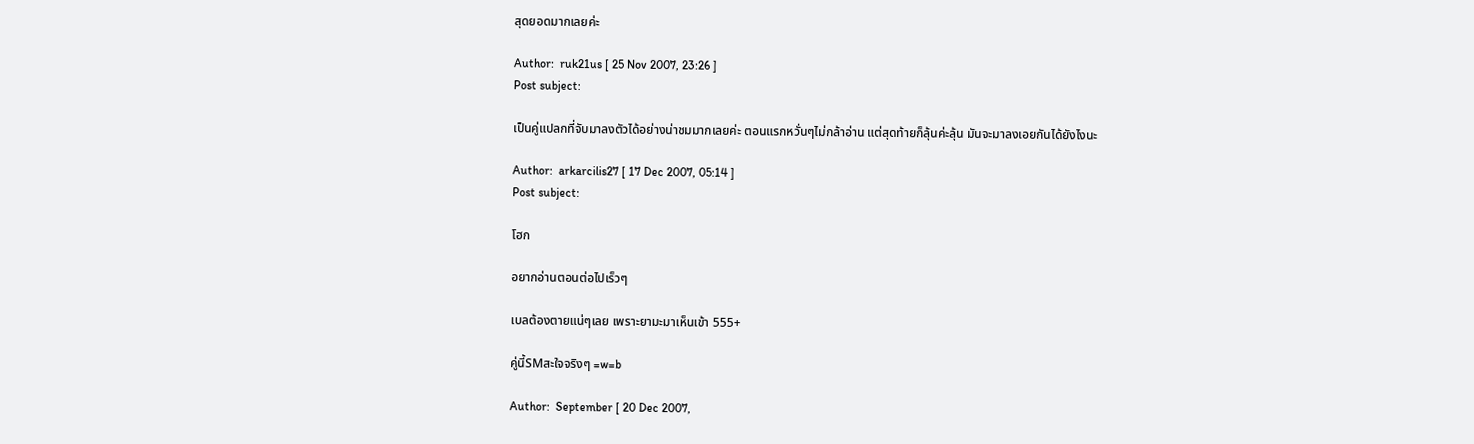สุดยอดมากเลยค่ะ

Author:  ruk21us [ 25 Nov 2007, 23:26 ]
Post subject:

เป็นคู่แปลกที่จับมาลงตัวได้อย่างน่าชมมากเลยค่ะ ตอนแรกหวั่นๆไม่กล้าอ่าน แต่สุดท้ายก็ลุ้นค่ะลุ้น มันจะมาลงเอยกันได้ยังไงนะ

Author:  arkarcilis27 [ 17 Dec 2007, 05:14 ]
Post subject:

โฮก

อยากอ่านตอนต่อไปเร็วๆ

เบลต้องตายแน่ๆเลย เพราะยามะมาเห็นเข้า 555+

คู่นี้SMสะใจจริงๆ =w=b

Author:  September [ 20 Dec 2007,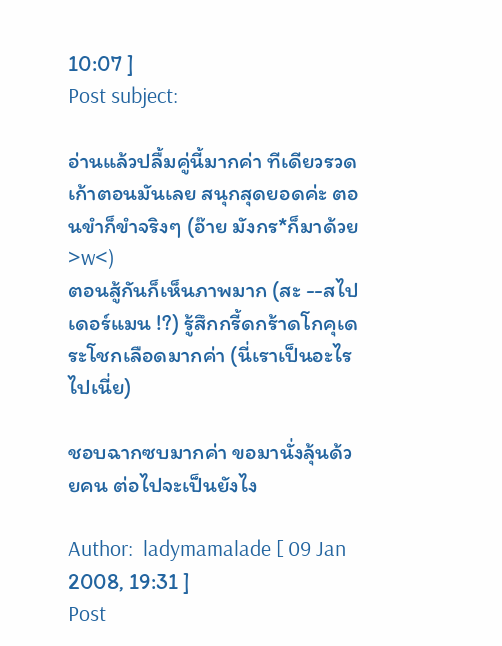10:07 ]
Post subject:

อ่านแล้วปลื้มคู่นี้มากค่า ทีเดียวรวดเก้าตอนมันเลย สนุกสุดยอดค่ะ ตอนขำก็ขำจริงๆ (อ๊าย มังกร*ก็มาด้วย >w<)
ตอนสู้กันก็เห็นภาพมาก (สะ --สไปเดอร์แมน !?) รู้สึกกรี้ดกร้าดโกคุเดระโชกเลือดมากค่า (นี่เราเป็นอะไรไปเนี่ย)

ชอบฉากซบมากค่า ขอมานั่งลุ้นด้วยคน ต่อไปจะเป็นยังไง

Author:  ladymamalade [ 09 Jan 2008, 19:31 ]
Post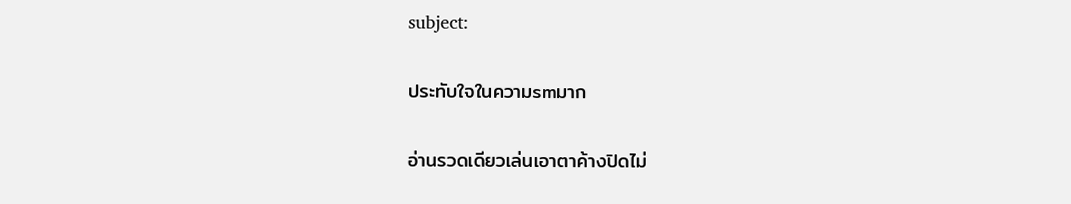subject:

ประทับใจในความsmมาก

อ่านรวดเดียวเล่นเอาตาค้างปิดไม่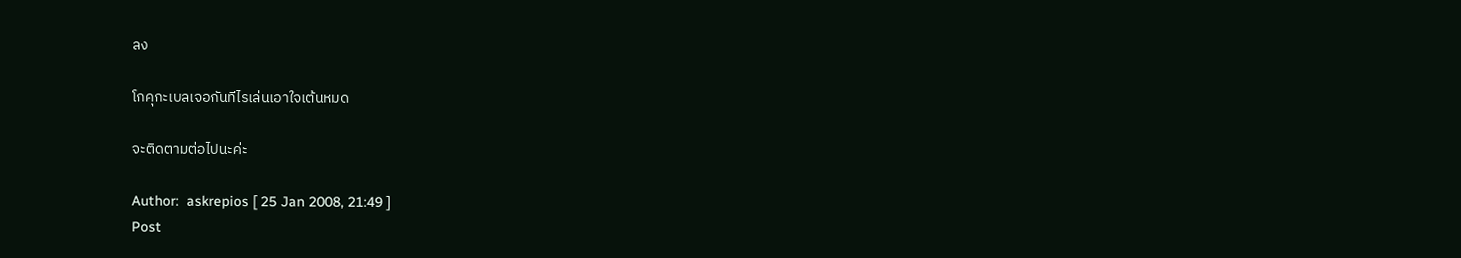ลง

โกคุกะเบลเจอกันทีไรเล่นเอาใจเต้นหมด

จะติดตามต่อไปนะค่ะ

Author:  askrepios [ 25 Jan 2008, 21:49 ]
Post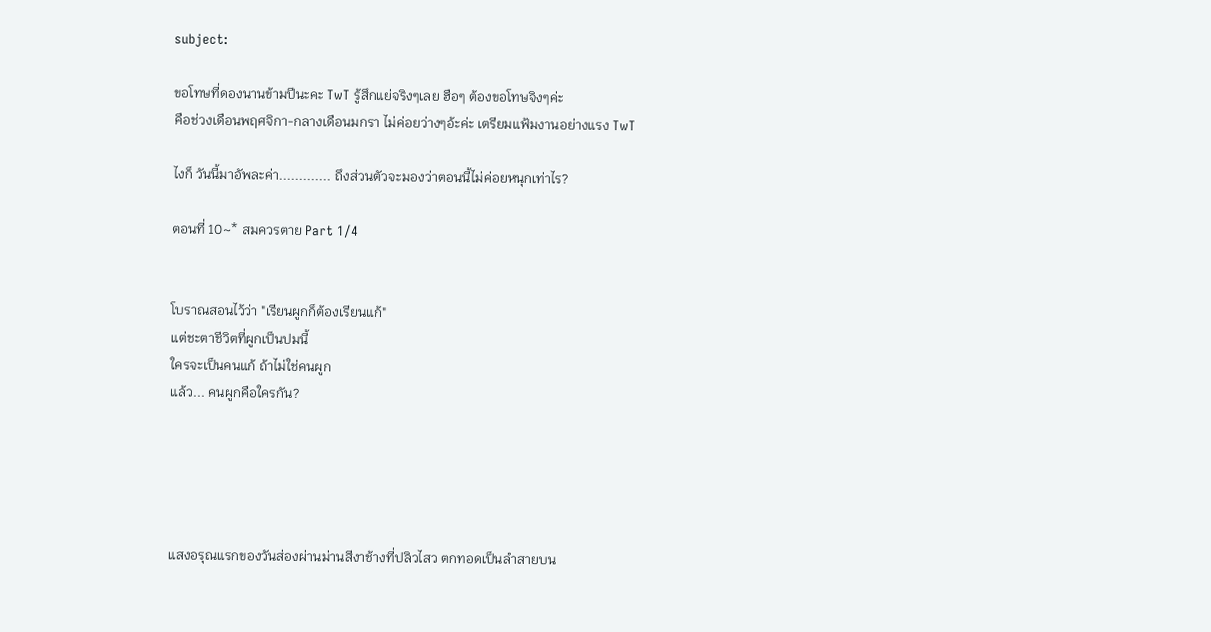subject:

ขอโทษที่ดองนานข้ามปีนะคะ TwT รู้สึกแย่จริงๆเลย ฮือๆ ต้องขอโทษจิงๆค่ะ
คือช่วงเดือนพฤศจิกา-กลางเดือนมกรา ไม่ค่อยว่างๆอ้ะค่ะ เตรียมแฟ้มงานอย่างแรง TwT

ไงก็ วันนี้มาอัพละค่า............. ถึงส่วนตัวจะมองว่าตอนนี้ไม่ค่อยหนุกเท่าไร?

ตอนที่ 10~* สมควรตาย Part 1/4


โบราณสอนไว้ว่า "เรียนผูกก็ต้องเรียนแก้"
แต่ชะตาชีวิตที่ผูกเป็นปมนี้
ใครจะเป็นคนแก้ ถ้าไม่ใช่คนผูก
แล้ว... คนผูกคือใครกัน?





แสงอรุณแรกของวันส่องผ่านม่านสีงาช้างที่ปลิวไสว ตกทอดเป็นลำสายบน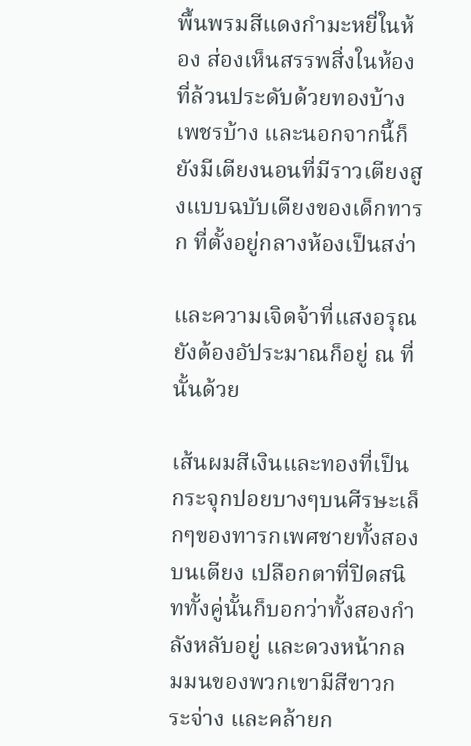พื้นพรมสีแดงกำมะหยี่ในห้อง ส่องเห็นสรรพสิ่งในห้องที่ล้วนประดับด้วยทองบ้าง เพชรบ้าง และนอกจากนี้ก็ยังมีเตียงนอนที่มีราวเตียงสูงแบบฉบับเตียงของเด็กทารก ที่ตั้งอยู่กลางห้องเป็นสง่า

และความเจิดจ้าที่แสงอรุณยังต้องอัประมาณก็อยู่ ณ ที่นั้นด้วย

เส้นผมสีเงินและทองที่เป็นกระจุกปอยบางๆบนศีรษะเล็กๆของทารกเพศชายทั้งสองบนเตียง เปลือกตาที่ปิดสนิททั้งคู่นั้นก็บอกว่าทั้งสองกำลังหลับอยู่ และดวงหน้ากลมมนของพวกเขามีสีขาวกระจ่าง และคล้ายก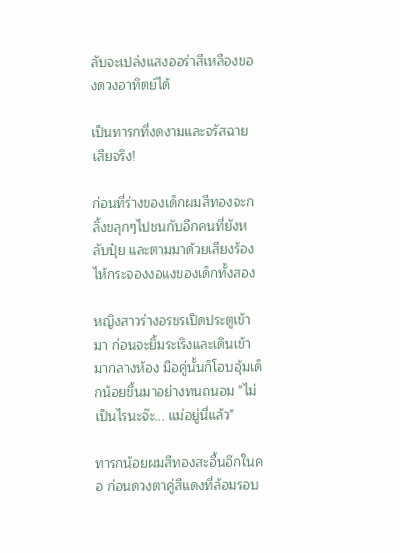ลับจะเปล่งแสงออร่าสีเหลืองของดวงอาทิตย์ได้

เป็นทารกที่งดงามและจรัสฉายเสียจริง!

ก่อนที่ร่างของเด็กผมสีทองจะกลิ้งขลุกๆไปชนกับอีกคนที่ยังหลับปุ๋ย และตามมาด้วยเสียงร้องไห้กระจองงอแงของเด็กทั้งสอง

หญิงสาวร่างอรชรเปิดประตูเข้ามา ก่อนจะยิ้มระเริงและเดินเข้ามากลางห้อง มือคู่นั้นก็โอบอุ้มเด็กน้อยขึ้นมาอย่างทนถนอม "ไม่เป็นไรนะจ๊ะ... แม่อยู่นี่แล้ว"

ทารกน้อยผมสีทองสะอื้นอึกในคอ ก่อนดวงตาคู่สีแดงที่ล้อมรอบ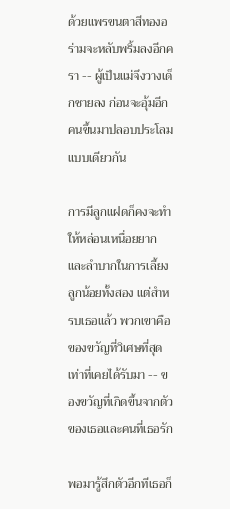ด้วยแพรขนตาสีทองอร่ามจะหลับพริ้มลงอีกครา -- ผู้เป็นแม่จึงวางเด็กชายลง ก่อนจะอุ้มอีกคนขึ้นมาปลอบประโลมแบบเดียวกัน

การมีลูกแฝดก็คงจะทำให้หล่อนเหนื่อยยากและลำบากในการเลี้ยงลูกน้อยทั้งสอง แต่สำหรบเธอแล้ว พวกเขาคือของขวัญที่วิเศษที่สุดเท่าที่เคยได้รับมา -- ของขวัญที่เกิดขึ้นจากตัวของเธอและคนที่เธอรัก

พอมารู้สึกตัวอีกทีเธอก็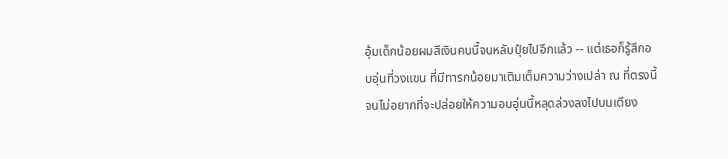อุ้มเด็กน้อยผมสีเงินคนนี้จนหลับปุ๋ยไปอีกแล้ว -- แต่เธอก็รู้สึกอบอุ่นที่วงแขน ที่มีทารกน้อยมาเติมเต็มความว่างเปล่า ณ ที่ตรงนี้ จนไม่อยากที่จะปล่อยให้ความอบอุ่นนี้หลุดล่วงลงไปบนเตียง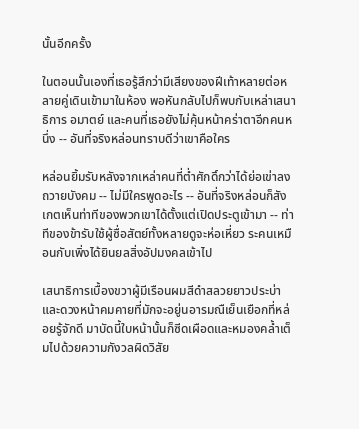นั้นอีกครั้ง

ในตอนนั้นเองที่เธอรู้สึกว่ามีเสียงของฝีเท้าหลายต่อหลายคู่เดินเข้ามาในห้อง พอหันกลับไปก็พบกับเหล่าเสนาธิการ อมาตย์ และคนที่เธอยังไม่คุ้นหน้าคร่าตาอีกคนหนึ่ง -- อันที่จริงหล่อนทราบดีว่าเขาคือใคร

หล่อนยิ้มรับหลังจากเหล่าคนที่ต่ำศักดิ์กว่าได้ย่อเข่าลงถวายบังคม -- ไม่มีใครพูดอะไร -- อันที่จริงหล่อนก็สังเกตเห็นท่าทีของพวกเขาได้ตั้งแต่เปิดประตูเข้ามา -- ท่าทีของข้ารับใช้ผู้ซื่อสัตย์ทั้งหลายดูจะห่อเหี่ยว ระคนเหมือนกับเพิ่งได้ยินยลสิ่งอัปมงคลเข้าไป

เสนาธิการเบื้องขวาผู้มีเรือนผมสีดำสลวยยาวประบ่าและดวงหน้าคมคายที่มักจะอยู่นอารมณืเย็นเยือกที่หล่อยรู้จักดี มาบัดนี้ใบหน้านั้นก็ซีดเผือดและหมองคล้ำเต็มไปด้วยความกังวลผิดวิสัย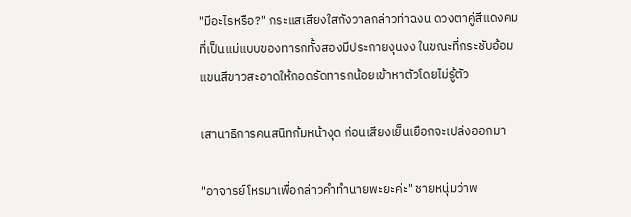"มีอะไรหรือ?" กระแสเสียงใสกังวาลกล่าวท่าฉงน ดวงตาคู่สีแดงคมที่เป็นแม่แบบของทารกทั้งสองมีประกายงุนงง ในขณะที่กระชับอ้อมแขนสีขาวสะอาดให้กอดรัดทารกน้อยเข้าหาตัวโดยไม่รู้ตัว

เสานาธิการคนสนิทก้มหน้างุด ก่อนเสียงเย็นเยือกจะเปล่งออกมา

"อาจารย์โหรมาเพื่อกล่าวคำทำนายพะยะค่ะ" ชายหนุ่มว่าพ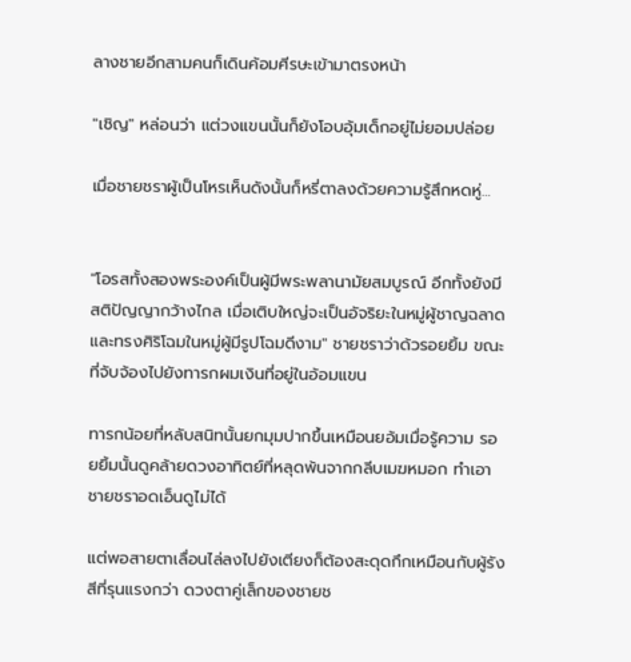ลางชายอีกสามคนก็เดินค้อมศีรษะเข้ามาตรงหน้า

"เชิญ" หล่อนว่า แต่วงแขนนั้นก็ยังโอบอุ้มเด็กอยู่ไม่ยอมปล่อย

เมื่อชายชราผู้เป็นโหรเห็นดังนั้นก็หรี่ตาลงด้วยความรู้สึกหดหู่...


"โอรสทั้งสองพระองค์เป็นผู้มีพระพลานามัยสมบูรณ์ อีกทั้งยังมีสติปัญญากว้างไกล เมื่อเติบใหญ่จะเป็นอัจริยะในหมู่ผู้ชาญฉลาด และทรงศิริโฉมในหมู่ผู้มีรูปโฉมดีงาม" ชายชราว่าด้วรอยยิ้ม ขณะที่จับจ้องไปยังทารกผมเงินที่อยู่ในอ้อมแขน

ทารกน้อยที่หลับสนิทนั้นยกมุมปากขึ้นเหมือนยอ้มเมื่อรู้ความ รอยยิ้มนั้นดูคล้ายดวงอาทิตย์ที่หลุดพ้นจากกลีบเมฆหมอก ทำเอาชายชราอดเอ็นดูไม่ได้

แต่พอสายตาเลื่อนไล่ลงไปยังเตียงก็ต้องสะดุดกึกเหมือนกับผู้รังสีที่รุนแรงกว่า ดวงตาคู่เล็กของชายช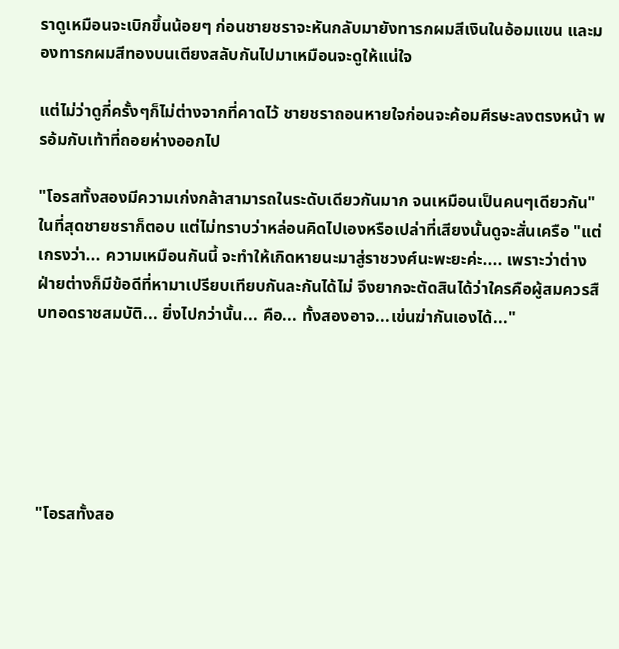ราดูเหมือนจะเบิกขึ้นน้อยๆ ก่อนชายชราจะหันกลับมายังทารกผมสีเงินในอ้อมแขน และมองทารกผมสีทองบนเตียงสลับกันไปมาเหมือนจะดูให้แน่ใจ

แต่ไม่ว่าดูกี่ครั้งๆก็ไม่ต่างจากที่คาดไว้ ชายชราถอนหายใจก่อนจะค้อมศีรษะลงตรงหน้า พรอ้มกับเท้าที่ถอยห่างออกไป

"โอรสทั้งสองมีความเก่งกล้าสามารถในระดับเดียวกันมาก จนเหมือนเป็นคนๆเดียวกัน" ในที่สุดชายชราก็ตอบ แต่ไม่ทราบว่าหล่อนคิดไปเองหรือเปล่าที่เสียงนั้นดูจะสั่นเครือ "แต่เกรงว่า... ความเหมือนกันนี้ จะทำให้เกิดหายนะมาสู่ราชวงศ์นะพะยะค่ะ.... เพราะว่าต่างฝ่ายต่างก็มีข้อดีที่หามาเปรียบเทียบกันละกันได้ไม่ จึงยากจะตัดสินได้ว่าใครคือผู้สมควรสืบทอดราชสมบัติ... ยิ่งไปกว่านั้น... คือ... ทั้งสองอาจ...เข่นฆ่ากันเองได้..."






"โอรสทั้งสอ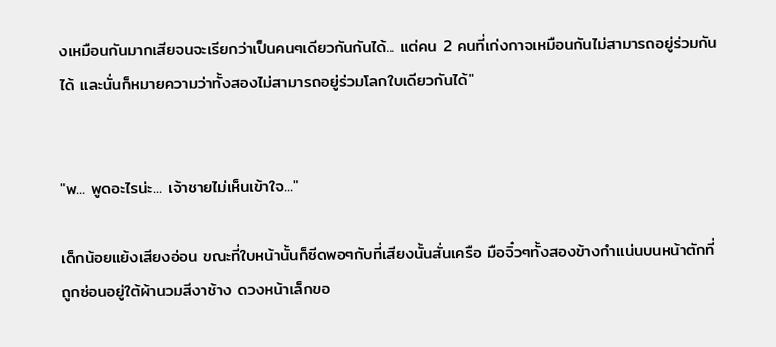งเหมือนกันมากเสียจนจะเรียกว่าเป็นคนๆเดียวกันกันได้... แต่คน 2 คนที่เก่งกาจเหมือนกันไม่สามารถอยู่ร่วมกันได้ และนั่นก็หมายความว่าทั้งสองไม่สามารถอยู่ร่วมโลกใบเดียวกันได้"


"พ... พูดอะไรน่ะ... เจ้าชายไม่เห็นเข้าใจ..."

เด็กน้อยแย้งเสียงอ่อน ขณะที่ใบหน้านั้นก็ซีดพอๆกับที่เสียงนั้นสั่นเครือ มือจิ๋วๆทั้งสองข้างกำแน่นบนหน้าตักที่ถูกซ่อนอยู่ใต้ผ้านวมสีงาช้าง ดวงหน้าเล็กขอ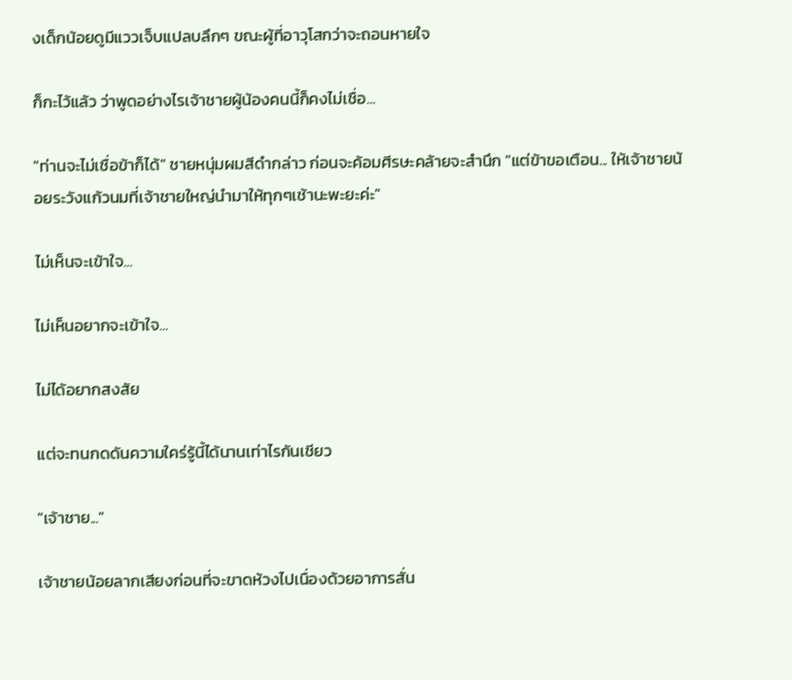งเด็กน้อยดูมีแววเจ็บแปลบลึกๆ ขณะผู้ที่อาวุโสกว่าจะถอนหายใจ

ก็กะไว้แล้ว ว่าพูดอย่างไรเจ้าชายผู้น้องคนนี้ก็คงไม่เชื่อ...

"ท่านจะไม่เชื่อข้าก็ได้" ชายหนุ่มผมสีดำกล่าว ก่อนจะค้อมศีรษะคล้ายจะสำนึก "แต่ข้าขอเตือน... ให้เจ้าชายน้อยระวังแก้วนมที่เจ้าชายใหญ่นำมาให้ทุกๆเช้านะพะยะค่ะ"

ไม่เห็นจะเข้าใจ...

ไม่เห็นอยากจะเข้าใจ...

ไม่ได้อยากสงสัย

แต่จะทนกดดันความใคร่รู้นี้ได้นานเท่าไรกันเชียว

"เจ้าชาย..."

เจ้าชายน้อยลากเสียงก่อนที่จะขาดห้วงไปเนื่องด้วยอาการสั่น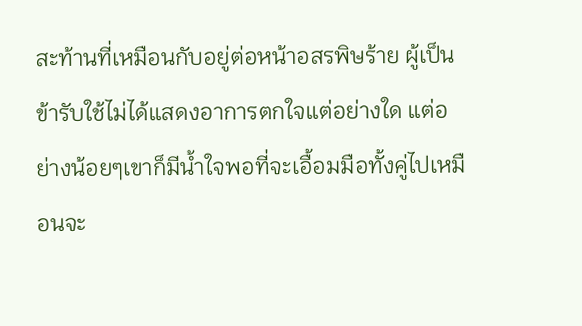สะท้านที่เหมือนกับอยู่ต่อหน้าอสรพิษร้าย ผู้เป็นข้ารับใช้ไม่ได้แสดงอาการตกใจแต่อย่างใด แต่อย่างน้อยๆเขาก็มีน้ำใจพอที่จะเอื้อมมือทั้งคู่ไปเหมือนจะ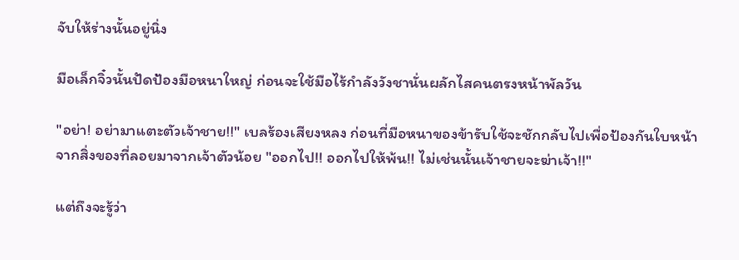จับให้ร่างนั้นอยู่นิ่ง

มือเล็กจิ๋วนั้นปัดป้องมือหนาใหญ่ ก่อนจะใช้มือไร้กำลังวังชานั่นผลักไสคนตรงหน้าพัลวัน

"อย่า! อย่ามาแตะตัวเจ้าชาย!!" เบลร้องเสียงหลง ก่อนที่มือหนาของข้ารับใช้จะชักกลับไปเพื่อป้องกันใบหน้าจากสิ่งของที่ลอยมาจากเจ้าตัวน้อย "ออกไป!! ออกไปให้พ้น!! ไม่เช่นนั้นเจ้าชายจะฆ่าเจ้า!!"

แต่ถึงจะรู้ว่า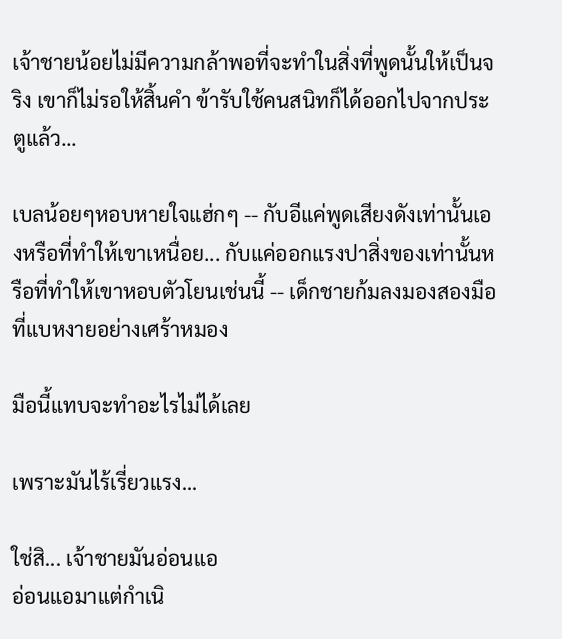เจ้าชายน้อยไม่มีความกล้าพอที่จะทำในสิ่งที่พูดนั้นให้เป็นจริง เขาก็ไม่รอให้สิ้นคำ ข้ารับใช้คนสนิทก็ได้ออกไปจากประตูแล้ว...

เบลน้อยๆหอบหายใจแฮ่กๆ -- กับอีแค่พูดเสียงดังเท่านั้นเองหรือที่ทำให้เขาเหนื่อย... กับแค่ออกแรงปาสิ่งของเท่านั้นหรือที่ทำให้เขาหอบตัวโยนเช่นนี้ -- เด็กชายก้มลงมองสองมือที่แบหงายอย่างเศร้าหมอง

มือนี้แทบจะทำอะไรไม่ได้เลย

เพราะมันไร้เรี่ยวแรง...

ใช่สิ... เจ้าชายมันอ่อนแอ
อ่อนแอมาแต่กำเนิ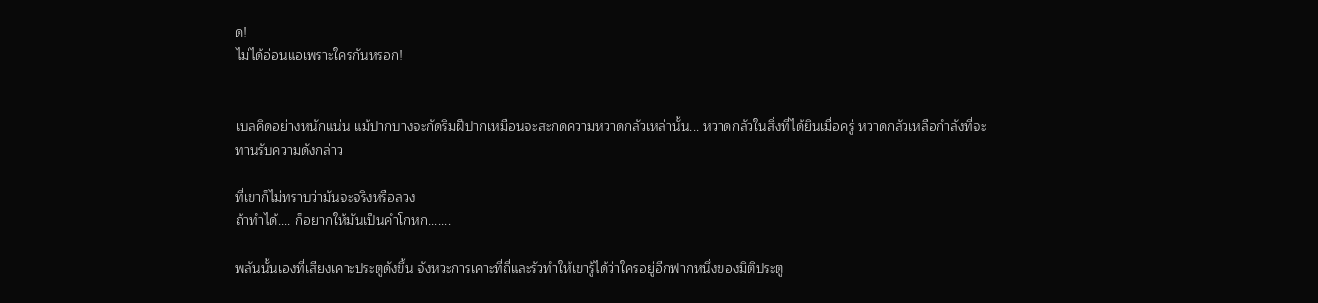ด!
ไม่ได้อ่อนแอเพราะใครกันหรอก!


เบลคิดอย่างหนักแน่น แม้ปากบางจะกัดริมฝีปากเหมือนจะสะกดความหวาดกลัวเหล่านั้น... หวาดกลัวในสิ่งที่ได้ยินเมื่อครู่ หวาดกลัวเหลือกำลังที่จะทานรับความดังกล่าว

ที่เขาก็ไม่ทราบว่ามันจะจริงหรือลวง
ถ้าทำได้.... ก็อยากให้มันเป็นคำโกหก.......

พลันนั้นเองที่เสียงเคาะประตูดังขึ้น จังหวะการเคาะที่ถี่และรัวทำให้เขารู้ได้ว่าใครอยู่อีกฟากหนึ่งของมิติประตู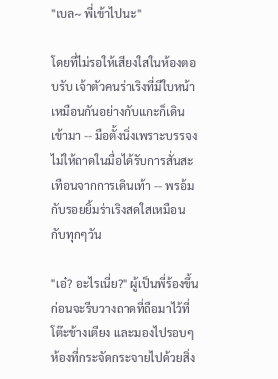"เบล~ พี่เข้าไปนะ"

โดยที่ไม่รอให้เสียงใสในห้องตอบรับ เจ้าตัวคนร่าเริงที่มีใบหน้าเหมือนกันอย่างกับแกะก็เดินเข้ามา -- มือตั้งนิ่งเพราะบรรจงไม่ให้ถาดในมื่อได้รับการสั่นสะเทือนจากการเดินเท้า -- พรอ้มกับรอยยิ้มร่าเริงสดใสเหมือนกับทุกๆวัน

"เอ๋? อะไรเนี่ย?" ผู้เป็นพี่ร้องขึ้น ก่อนจะรีบวางถาดที่ถือมาไว้ที่โต๊ะข้างเตียง และมองไปรอบๆห้องที่กระจัดกระจายไปด้วยสิ่ง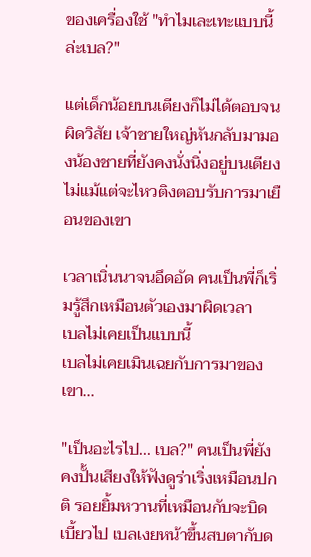ของเครื่องใช้ "ทำไมเละเทะแบบนี้ล่ะเบล?"

แต่เด็กน้อยบนเตียงก็ไม่ได้ตอบจนผิดวิสัย เจ้าชายใหญ่หันกลับมามองน้องชายที่ยังคงนั่งนิ่งอยู่บนเตียง ไม่แม้แต่จะไหวติงตอบรับการมาเยือนของเขา

เวลาเนิ่นนาจนอึดอัด คนเป็นพี่ก็เริ่มรู้สึกเหมือนตัวเองมาผิดเวลา
เบลไม่เคยเป็นแบบนี้
เบลไม่เคยเมินเฉยกับการมาของเขา...

"เป็นอะไรไป... เบล?" คนเป็นพี่ยังคงปั้นเสียงให้ฟังดูร่าเริ่งเหมือนปกติ รอยยิ้มหวานที่เหมือนกับจะบิดเบี้ยวไป เบลเงยหน้าขึ้นสบตากับด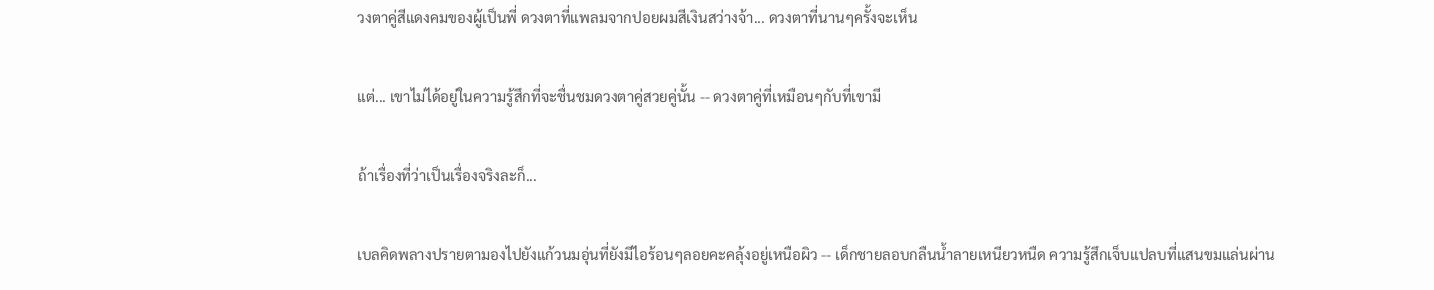วงตาคู่สีแดงคมของผู้เป็นพี่ ดวงตาที่แพลมจากปอยผมสีเงินสว่างจ้า... ดวงตาที่นานๆครั้งจะเห็น

แต่... เขาไม่ได้อยู่ในความรู้สึกที่จะชื่นชมดวงตาคู่สวยคู่นั้น -- ดวงตาคู่ที่เหมือนๆกับที่เขามี

ถ้าเรื่องที่ว่าเป็นเรื่องจริงละก็...

เบลคิดพลางปรายตามองไปยังแก้วนมอุ่นที่ยังมีไอร้อนๆลอยคะคลุ้งอยู่เหนือผิว -- เด็กชายลอบกลืนน้ำลายเหนียวหนืด ความรู้สึกเจ็บแปลบที่แสนขมแล่นผ่าน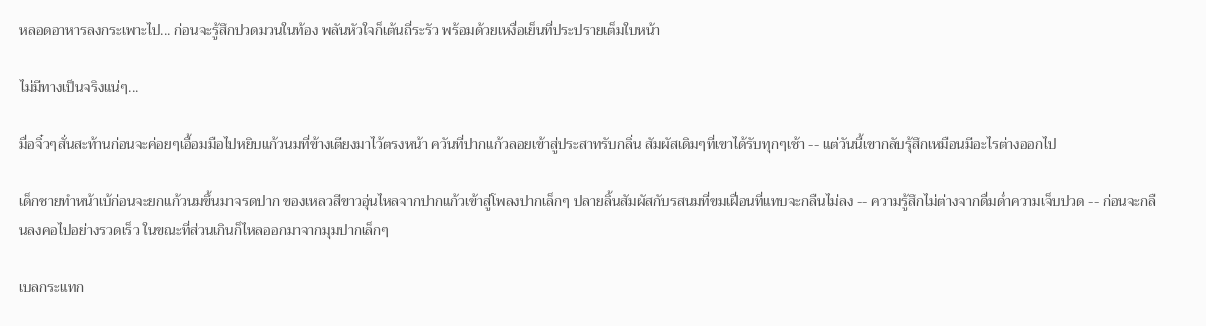หลอดอาหารลงกระเพาะไป... ก่อนจะรู้สึกปวดมวนในท้อง พลันหัวใจก็เต้นถี่ระรัว พร้อมด้วยเหงื่อเย็นที่ประปรายเต็มใบหน้า

ไม่มีทางเป็นจริงแน่ๆ...

มื่อจิ๋วๆสั่นสะท้านก่อนจะค่อยๆเอื้อมมือไปหยิบแก้วนมที่ข้างเตียงมาไว้ตรงหน้า ควันที่ปากแก้วลอยเข้าสู่ประสาทรับกลิ่น สัมผัสเดิมๆที่เขาได้รับทุกๆเช้า -- แต่วันนี้เขากลับรุ้สึกเหมือนมีอะไรต่างออกไป

เด็กชายทำหน้าเบ้ก่อนจะยกแก้วนมขึ้นมาจรดปาก ของเหลวสีขาวอุ่นไหลจากปากแก้วเข้าสู่โพลงปากเล็กๆ ปลายลิ้นสัมผัสกับรสนมที่ขมเฝื่อนที่แทบจะกลืนไม่ลง -- ความรู้สึกไม่ต่างจากดื่มด่ำความเจ็บปวด -- ก่อนจะกลืนลงคอไปอย่างรวดเร็ว ในขณะที่ส่วนเกินก็ไหลออกมาจากมุมปากเล็กๆ

เบลกระแทก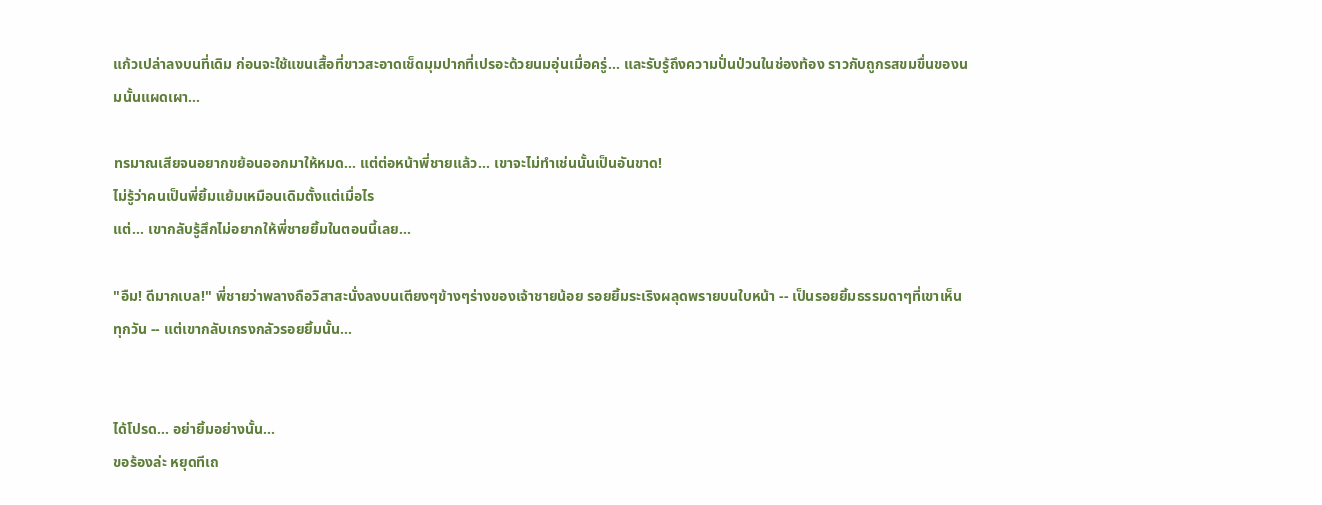แก้วเปล่าลงบนที่เดิม ก่อนจะใช้แขนเสื้อที่ขาวสะอาดเช็ดมุมปากที่เปรอะด้วยนมอุ่นเมื่อครู่... และรับรู้ถึงความปั่นป่วนในช่องท้อง ราวกับถูกรสขมขื่นของนมนั้นแผดเผา...

ทรมาณเสียจนอยากขย้อนออกมาให้หมด... แต่ต่อหน้าพี่ชายแล้ว... เขาจะไม่ทำเช่นนั้นเป็นอันขาด!
ไม่รู้ว่าคนเป็นพี่ยิ้มแย้มเหมือนเดิมตั้งแต่เมื่อไร
แต่... เขากลับรู้สึกไม่อยากให้พี่ชายยิ้มในตอนนี้เลย...

"อืม! ดีมากเบล!" พี่ชายว่าพลางถือวิสาสะนั่งลงบนเตียงๆข้างๆร่างของเจ้าชายน้อย รอยยิ้มระเริงผลุดพรายบนใบหน้า -- เป็นรอยยิ้มธรรมดาๆที่เขาเห็นทุกวัน -- แต่เขากลับเกรงกลัวรอยยิ้มนั้น...


ได้โปรด... อย่ายิ้มอย่างนั้น...
ขอร้องล่ะ หยุดทีเถ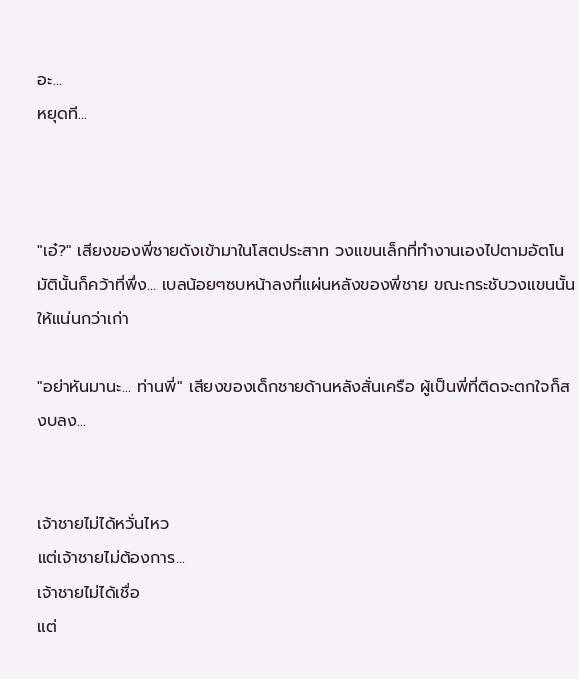อะ...
หยุดที...



"เอ๋?" เสียงของพี่ชายดังเข้ามาในโสตประสาท วงแขนเล็กที่ทำงานเองไปตามอัตโนมัตินั้นก็คว้าที่พึ่ง... เบลน้อยๆซบหน้าลงที่แผ่นหลังของพี่ชาย ขณะกระชับวงแขนนั้นให้แน่นกว่าเก่า

"อย่าหันมานะ... ท่านพี่" เสียงของเด็กชายด้านหลังสั่นเครือ ผู้เป็นพี่ที่ติดจะตกใจก็สงบลง...


เจ้าชายไม่ได้หวั่นไหว
แต่เจ้าชายไม่ต้องการ...
เจ้าชายไม่ได้เชื่อ
แต่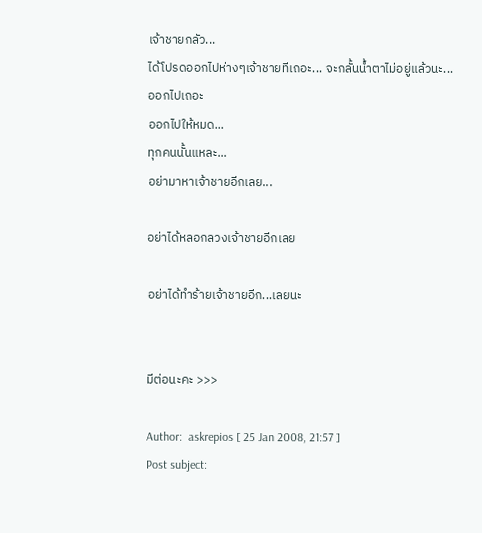เจ้าชายกลัว...
ได้โปรดออกไปห่างๆเจ้าชายทีเถอะ... จะกลั้นน้ำตาไม่อยู่แล้วนะ...
ออกไปเถอะ
ออกไปให้หมด...
ทุกคนนั้นแหละ...
อย่ามาหาเจ้าชายอีกเลย...

อย่าได้หลอกลวงเจ้าชายอีกเลย

อย่าได้ทำร้ายเจ้าชายอีก...เลยนะ


มีต่อนะคะ >>>

Author:  askrepios [ 25 Jan 2008, 21:57 ]
Post subject: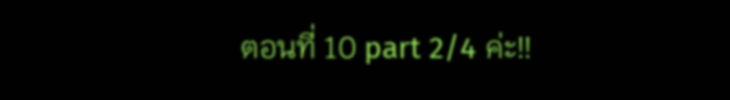ตอนที่ 10 part 2/4 ค่ะ!!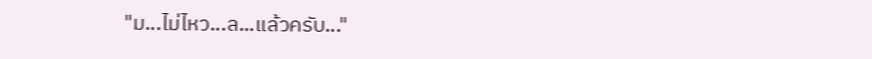"ม...ไม่ไหว...ล...แล้วครับ..."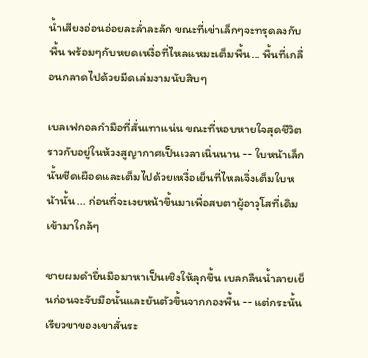น้ำเสียงอ่อนอ่อยละล่ำละลัก ขณะที่เข่าเล็กๆจะทรุดลงกับพื้น พร้อมๆกับหยดเหงื่อที่ไหลแหมะเต็มพื้น... พื้นที่เกลื่อนกลาดไปด้วยมีดเล่มงามนับสิบๆ

เบลเฟกอลกำมือที่สั่นเทาแน่น ขณะที่หอบหายใจสุดชีวิตราวกับอยู่ในห้วงสูญากาศเป็นเวลาเนิ่นนาน -- ใบหน้าเล็กนั้นซีดเผือดและเต็มไปด้วยเหงื่อเย็นที่ไหลเจิ่งเต็มใบหน้านั้น... ก่อนที่จะเงยหน้าขึ้นมาเพื่อสบตาผู้อาวุโสที่เดิมเข้ามาใกล้ๆ

ชายผมดำยื่นมือมาหาเป็นเชิงให้ลุกขึ้น เบลกลืนน้ำลายเย็นก่อนจะจับมือนั้นและยันตัวขึ้นจากกองพื้น -- แต่กระนั้นเรียวขาของเขาสั่นระ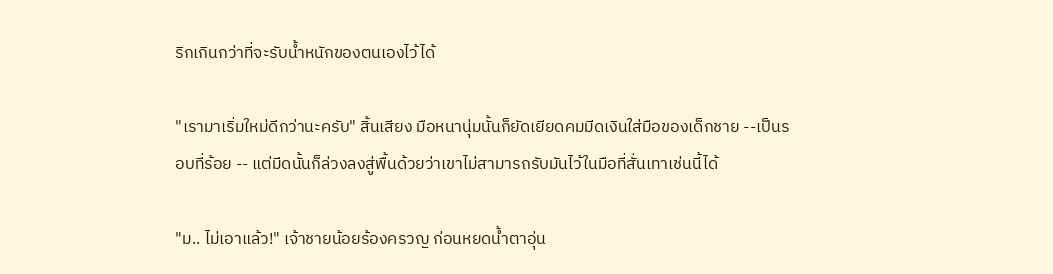ริกเกินกว่าที่จะรับน้ำหนักของตนเองไว้ได้

"เรามาเริ่มใหม่ดีกว่านะครับ" สิ้นเสียง มือหนานุ่มนั้นก็ยัดเยียดคมมีดเงินใส่มือของเด็กชาย --เป็นรอบที่ร้อย -- แต่มีดนั้นก็ล่วงลงสู่พื้นด้วยว่าเขาไม่สามารถรับมันไว้ในมือที่สั่นเทาเช่นนี้ได้

"ม.. ไม่เอาแล้ว!" เจ้าชายน้อยร้องครวญ ก่อนหยดน้ำตาอุ่น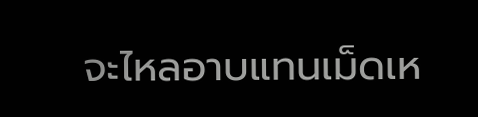จะไหลอาบแทนเม็ดเห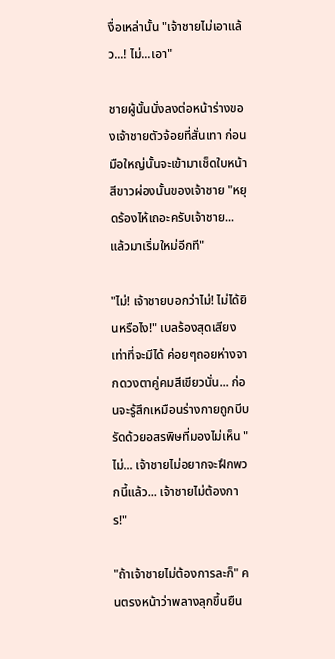งื่อเหล่านั้น "เจ้าชายไม่เอาแล้ว...! ไม่...เอา"

ชายผู้นั้นนั่งลงต่อหน้าร่างของเจ้าชายตัวจ้อยที่สั่นเทา ก่อนมือใหญ่นั้นจะเข้ามาเช็ดใบหน้าสีขาวผ่องนั้นของเจ้าชาย "หยุดร้องไห้เถอะครับเจ้าชาย... แล้วมาเริ่มใหม่อีกที"

"ไม่! เจ้าชายบอกว่าไม่! ไม่ได้ยินหรือไง!" เบลร้องสุดเสียงเท่าที่จะมีได้ ค่อยๆถอยห่างจากดวงตาคู่คมสีเขียวนั่น... ก่อนจะรู้สึกเหมือนร่างกายถูกบีบรัดด้วยอสรพิษที่มองไม่เห็น "ไม่... เจ้าชายไม่อยากจะฝึกพวกนี้แล้ว... เจ้าชายไม่ต้องการ!"

"ถ้าเจ้าชายไม่ต้องการละก็" คนตรงหน้าว่าพลางลุกขึ้นยืน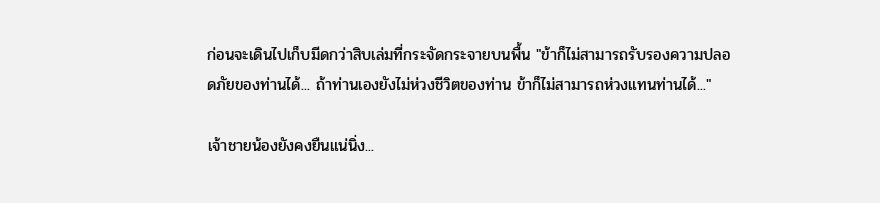ก่อนจะเดินไปเก็บมีดกว่าสิบเล่มที่กระจัดกระจายบนพื้น "ข้าก็ไม่สามารถรับรองความปลอดภัยของท่านได้... ถ้าท่านเองยังไม่ห่วงชีวิตของท่าน ข้าก็ไม่สามารถห่วงแทนท่านได้..."

เจ้าชายน้องยังคงยืนแน่นิ่ง...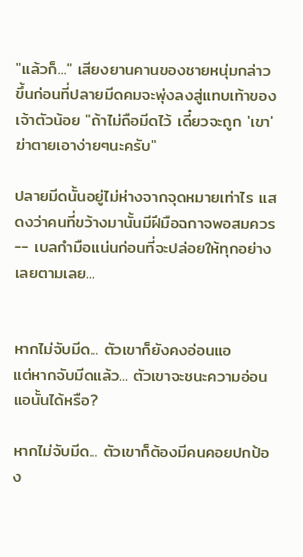"แล้วก็..." เสียงยานคานของชายหนุ่มกล่าวขึ้นก่อนที่ปลายมีดคมจะพุ่งลงสู่แทบเท้าของเจ้าตัวน้อย "ถ้าไม่ถือมีดไว้ เดี๋ยวจะถูก 'เขา' ฆ่าตายเอาง่ายๆนะครับ"

ปลายมีดนั้นอยู่ไม่ห่างจากจุดหมายเท่าไร แสดงว่าคนที่ขว้างมานั้นมีฝีมือฉกาจพอสมควร -- เบลกำมือแน่นก่อนที่จะปล่อยให้ทุกอย่างเลยตามเลย...


หากไม่จับมีด... ตัวเขาก็ยังคงอ่อนแอ
แต่หากจับมีดแล้ว... ตัวเขาจะชนะความอ่อนแอนั้นได้หรือ?

หากไม่จับมีด... ตัวเขาก็ต้องมีคนคอยปกป้อง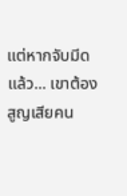แต่หากจับมีดแล้ว... เขาต้องสูญเสียคน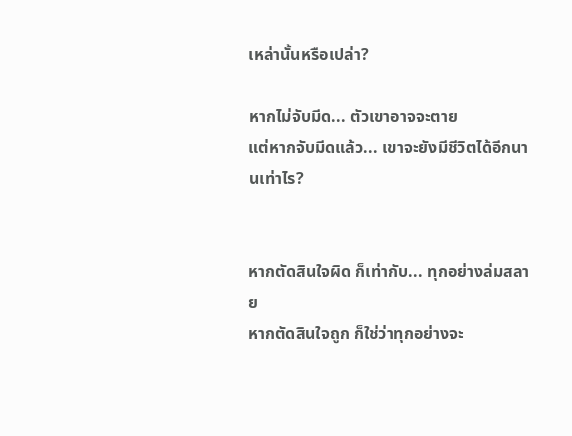เหล่านั้นหรือเปล่า?

หากไม่จับมีด... ตัวเขาอาจจะตาย
แต่หากจับมีดแล้ว... เขาจะยังมีชีวิตได้อีกนานเท่าไร?


หากตัดสินใจผิด ก็เท่ากับ... ทุกอย่างล่มสลาย
หากตัดสินใจถูก ก็ใช่ว่าทุกอย่างจะ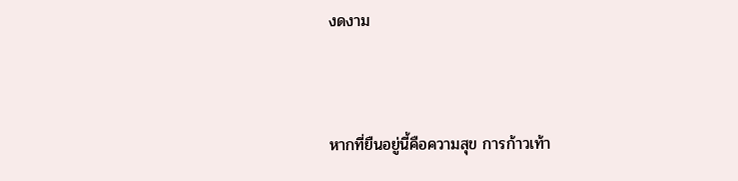งดงาม


หากที่ยืนอยู่นี้คือความสุข การก้าวเท้า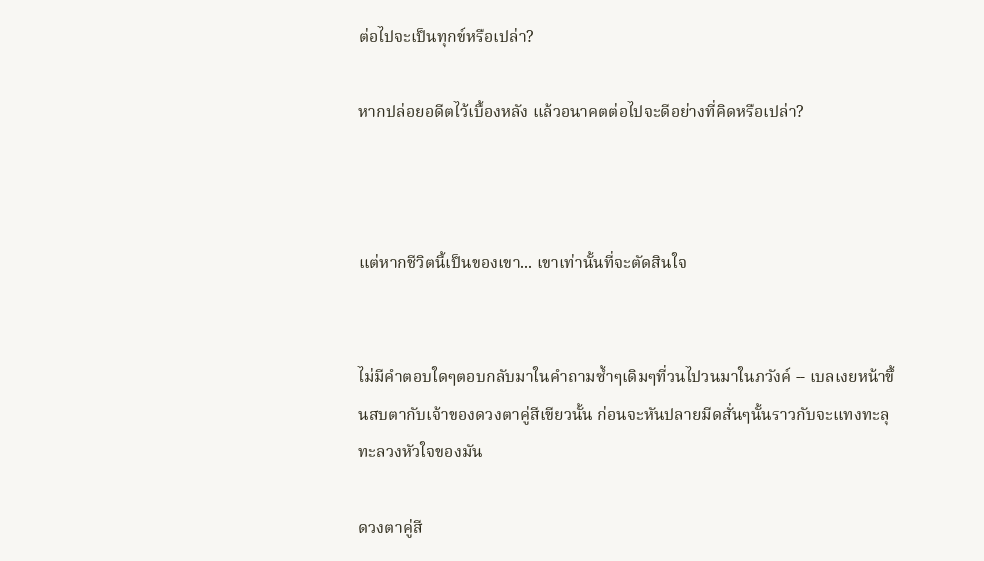ต่อไปจะเป็นทุกข์หรือเปล่า?

หากปล่อยอดีตไว้เบื้องหลัง แล้วอนาคตต่อไปจะดีอย่างที่คิดหรือเปล่า?



แต่หากชีวิตนี้เป็นของเขา... เขาเท่านั้นที่จะตัดสินใจ


ไม่มีคำตอบใดๆตอบกลับมาในคำถามซ้ำๆเดิมๆที่วนไปวนมาในภวังค์ -- เบลเงยหน้าขึ้นสบตากับเจ้าของดวงตาคู่สีเขียวนั้น ก่อนจะหันปลายมีดสั่นๆนั้นราวกับจะแทงทะลุทะลวงหัวใจของมัน

ดวงตาคู่สี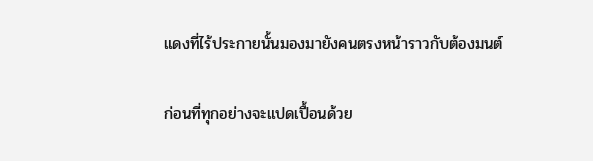แดงที่ไร้ประกายนั้นมองมายังคนตรงหน้าราวกับต้องมนต์

ก่อนที่ทุกอย่างจะแปดเปื้อนด้วย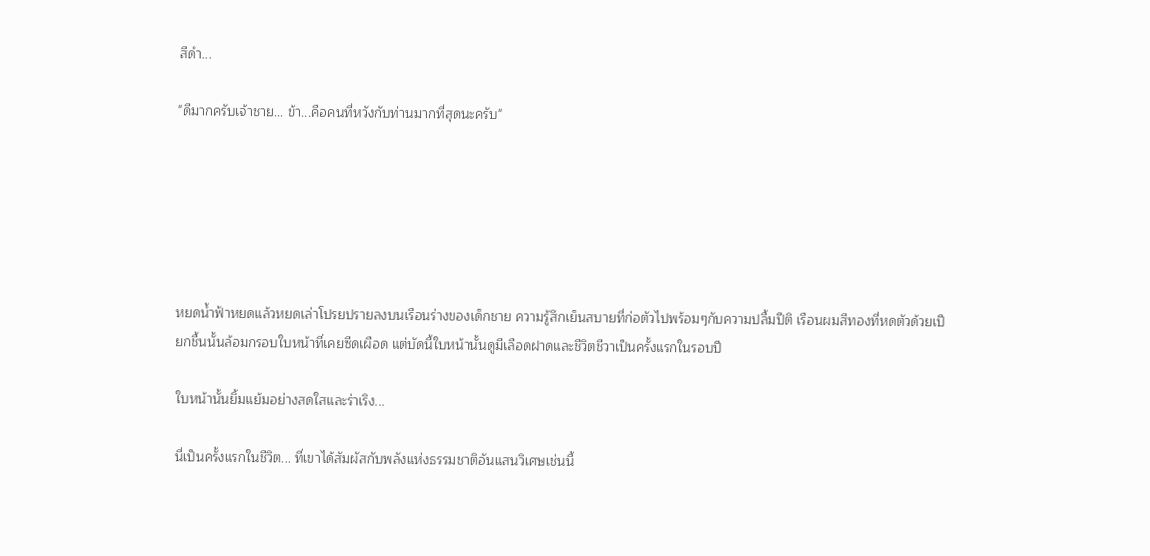สีดำ...

"ดีมากครับเจ้าชาย... ข้า...คือคนที่หวังกับท่านมากที่สุดนะครับ"






หยดน้ำฟ้าหยดแล้วหยดเล่าโปรยปรายลงบนเรือนร่างของเด็กชาย ความรู้สึกเย็นสบายที่ก่อตัวไปพร้อมๆกับความปลื้มปีติ เรือนผมสีทองที่หดตัวด้วยเปียกชื้นนั้นล้อมกรอบใบหน้าที่เคยซีดเผือด แต่บัดนี้ใบหน้านั้นดูมีเลือดฝาดและชีวิตชีวาเป็นครั้งแรกในรอบปี

ใบหน้านั้นยิ้มแย้มอย่างสดใสและร่าเริง...

นี่เป็นครั้งแรกในชีวิต... ที่เขาได้สัมผัสกับพลังแห่งธรรมชาติอันแสนวิเศษเช่นนี้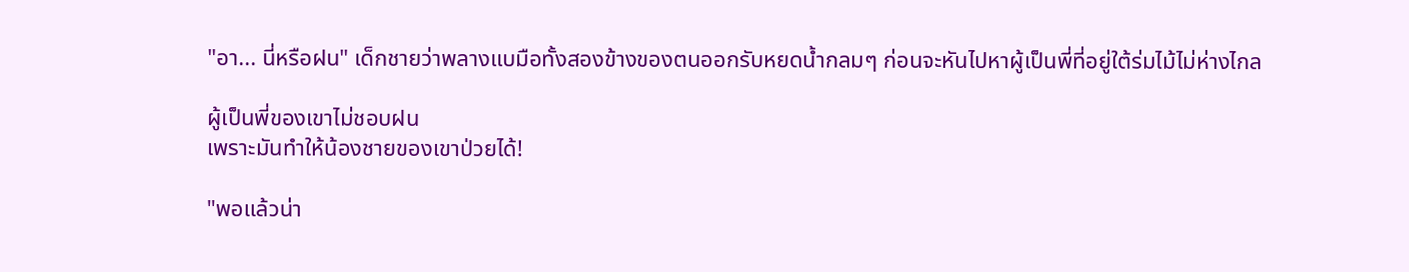"อา... นี่หรือฝน" เด็กชายว่าพลางแบมือทั้งสองข้างของตนออกรับหยดน้ำกลมๆ ก่อนจะหันไปหาผู้เป็นพี่ที่อยู่ใต้ร่มไม้ไม่ห่างไกล

ผู้เป็นพี่ของเขาไม่ชอบฝน
เพราะมันทำให้น้องชายของเขาป่วยได้!

"พอแล้วน่า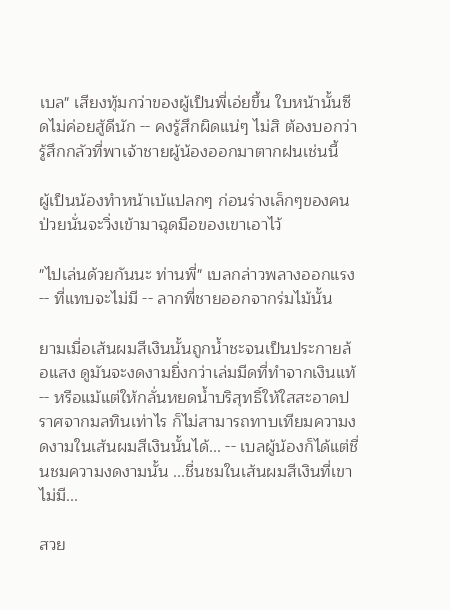เบล" เสียงทุ้มกว่าของผู้เป็นพี่เอ่ยขึ้น ใบหน้านั้นซีดไม่ค่อยสู้ดีนัก -- คงรู้สึกผิดแน่ๆ ไม่สิ ต้องบอกว่ารู้สึกกลัวที่พาเจ้าชายผู้น้องออกมาตากฝนเช่นนี้

ผู้เป็นน้องทำหน้าเบ้แปลกๆ ก่อนร่างเล็กๆของคนป่วยนั่นจะวิ่งเข้ามาฉุดมือของเขาเอาไว้

"ไปเล่นด้วยกันนะ ท่านพี่" เบลกล่าวพลางออกแรง -- ที่แทบจะไม่มี -- ลากพี่ชายออกจากร่มไม้นั้น

ยามเมื่อเส้นผมสีเงินนั้นถูกน้ำชะจนเป็นประกายล้อแสง ดูมันจะงดงามยิ่งกว่าเล่มมีดที่ทำจากเงินแท้ -- หรือแม้แต่ให้กลั่นหยดน้ำบริสุทธิ์ให้ใสสะอาดปราศจากมลทินเท่าไร ก็ไม่สามารถทาบเทียมความงดงามในเส้นผมสีเงินนั้นได้... -- เบลผู้น้องก็ได้แต่ชื่นชมความงดงามนั้น ...ชื่นชมในเส้นผมสีเงินที่เขาไม่มี...

สวย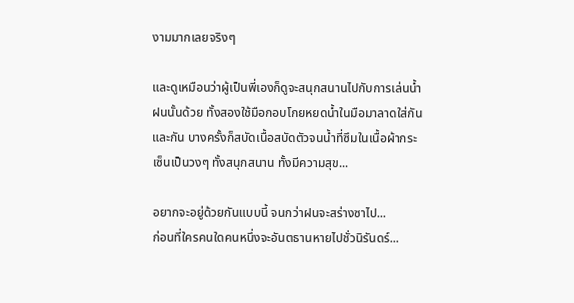งามมากเลยจริงๆ

และดูเหมือนว่าผู้เป็นพี่เองก็ดูจะสนุกสนานไปกับการเล่นน้ำฝนนั้นด้วย ทั้งสองใช้มือกอบโกยหยดน้ำในมือมาลาดใส่กันและกัน บางครั้งก็สบัดเนื้อสบัดตัวจนน้ำที่ซึมในเนื้อผ้ากระเซ็นเป็นวงๆ ทั้งสนุกสนาน ทั้งมีความสุข...

อยากจะอยู่ด้วยกันแบบนี้ จนกว่าฝนจะสร่างซาไป...
ก่อนที่ใครคนใดคนหนึ่งจะอันตธานหายไปชั่วนิรันดร์...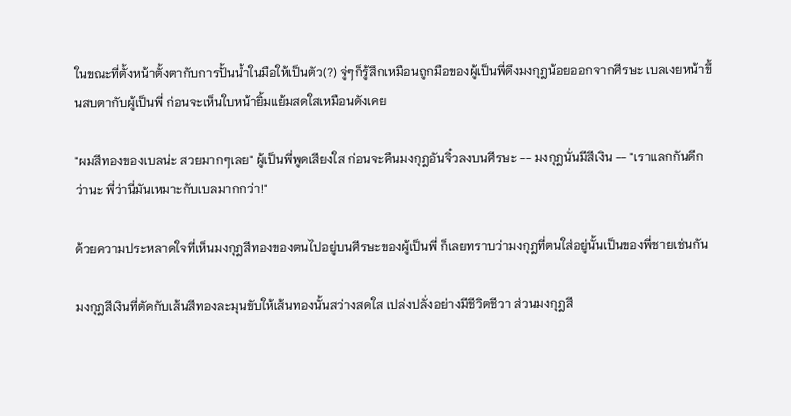ในขณะที่ตั้งหน้าตั้งตากับการปั้นน้ำในมือให้เป็นตัว(?) จู่ๆก็รู้สึกเหมือนถูกมือของผู้เป็นพี่ดึงมงกุฎน้อยออกจากศีรษะ เบลเงยหน้าขึ้นสบตากับผู้เป็นพี่ ก่อนจะเห็นใบหน้ายิ้มแย้มสดใสเหมือนดังเคย

"ผมสีทองของเบลน่ะ สวยมากๆเลย" ผู้เป็นพี่พูดเสียงใส ก่อนจะคืนมงกุฎอันจิ๋วลงบนศีรษะ -- มงกุฎนั่นมีสีเงิน -- "เราแลกกันดีกว่านะ พี่ว่านี่มันเหมาะกับเบลมากกว่า!"

ด้วยความประหลาดใจที่เห็นมงกุฎสีทองของตนไปอยู่บนศีรษะของผู้เป็นพี่ ก็เลยทราบว่ามงกุฎที่ตนใส่อยู่นั้นเป็นของพี่ชายเช่นกัน

มงกุฎสีเงินที่ตัดกับเส้นสีทองละมุนขับให้เส้นทองนั้นสว่างสดใส เปล่งปลั่งอย่างมีชีวิตชีวา ส่วนมงกุฎสี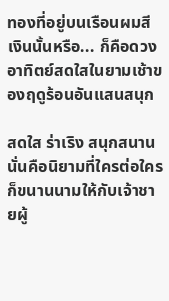ทองที่อยู่บนเรือนผมสีเงินนั้นหรือ... ก็คือดวงอาทิตย์สดใสในยามเช้าของฤดูร้อนอันแสนสนุก

สดใส ร่าเริง สนุกสนาน
นั่นคือนิยามที่ใครต่อใครก็ขนานนามให้กับเจ้าชายผู้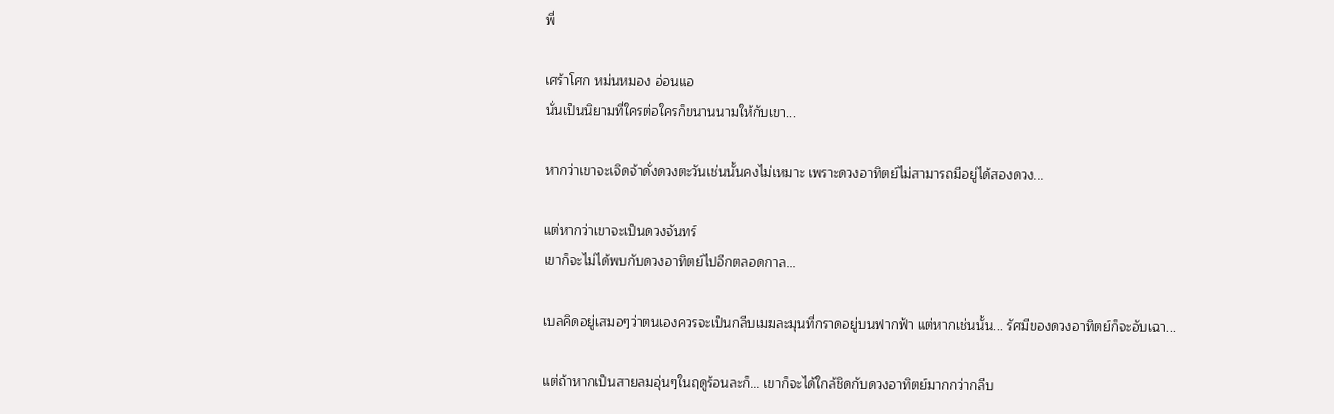พี่

เศร้าโศก หม่นหมอง อ่อนแอ
นั่นเป็นนิยามที่ใครต่อใครก็ขนานนามให้กับเขา...

หากว่าเขาจะเจิดจ้าดั่งดวงตะวันเช่นนั้นคงไม่เหมาะ เพราะดวงอาทิตย์ไม่สามารถมีอยู่ได้สองดวง...

แต่หากว่าเขาจะเป็นดวงจันทร์
เขาก็จะไม่ได้พบกับดวงอาทิตย์ไปอีกตลอดกาล...

เบลคิดอยู่เสมอๆว่าตนเองควรจะเป็นกลีบเมฆละมุนที่กราดอยู่บนฟากฟ้า แต่หากเช่นนั้น... รัศมีของดวงอาทิตย์ก็จะอับเฉา...

แต่ถ้าหากเป็นสายลมอุ่นๆในฤดูร้อนละก็... เขาก็จะได้ใกล้ชิดกับดวงอาทิตย์มากกว่ากลีบ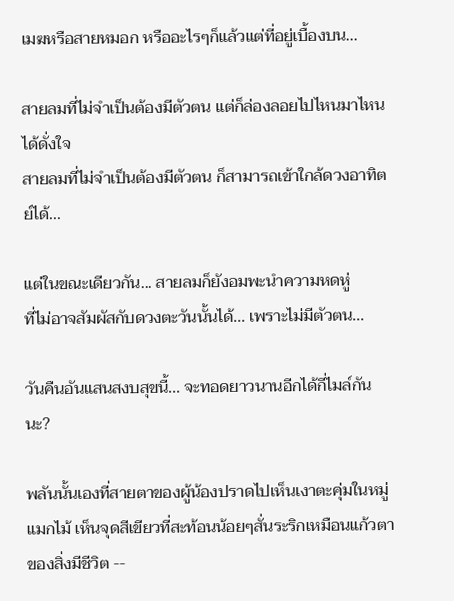เมฆหรือสายหมอก หรืออะไรๆก็แล้วแต่ที่อยู่เบื้องบน...

สายลมที่ไม่จำเป็นต้องมีตัวตน แต่ก็ล่องลอยไปไหนมาไหนได้ดั่งใจ
สายลมที่ไม่จำเป็นต้องมีตัวตน ก็สามารถเข้าใกล้ดวงอาทิตย์ได้...

แต่ในขณะเดียวกัน... สายลมก็ยังอมพะนำความหดหู่
ที่ไม่อาจสัมผัสกับดวงตะวันนั้นได้... เพราะไม่มีตัวตน...

วันคืนอันแสนสงบสุขนี้... จะทอดยาวนานอีกได้กี่ไมล์กันนะ?

พลันนั้นเองที่สายตาของผู้น้องปราดไปเห็นเงาตะคุ่มในหมู่แมกไม้ เห็นจุดสีเขียวที่สะท้อนน้อยๆสั่นระริกเหมือนแก้วตาของสิ่งมีชีวิต --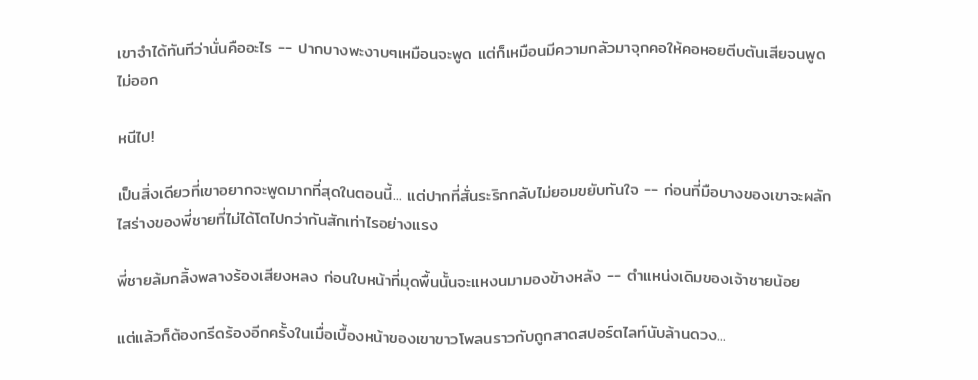เขาจำได้ทันทีว่านั่นคืออะไร -- ปากบางพะงาบๆเหมือนจะพูด แต่ก็เหมือนมีความกลัวมาจุกคอให้คอหอยตีบตันเสียจนพูดไม่ออก

หนีไป!

เป็นสิ่งเดียวที่เขาอยากจะพูดมากที่สุดในตอนนี้... แต่ปากที่สั่นระริกกลับไม่ยอมขยับทันใจ -- ก่อนที่มือบางของเขาจะผลักไสร่างของพี่ชายที่ไม่ได้โตไปกว่ากันสักเท่าไรอย่างแรง

พี่ชายล้มกลิ้งพลางร้องเสียงหลง ก่อนใบหน้าที่มุดพื้นนั้นจะแหงนมามองข้างหลัง -- ตำแหน่งเดิมของเจ้าชายน้อย

แต่แล้วก็ต้องกรีดร้องอีกครั้งในเมื่อเบื้องหน้าของเขาขาวโพลนราวกับถูกสาดสปอร์ตไลท์นับล้านดวง...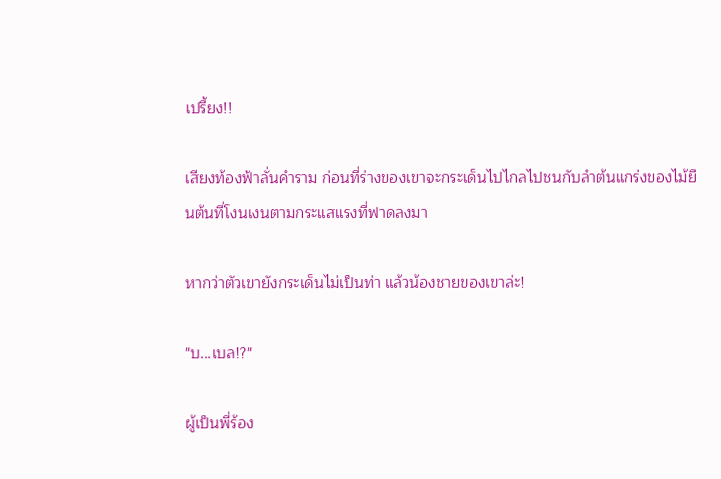เปรี้ยง!!

เสียงท้องฟ้าลั่นคำราม ก่อนที่ร่างของเขาจะกระเด็นไปไกลไปชนกับลำต้นแกร่งของไม้ยืนต้นที่โงนเงนตามกระแสแรงที่ฟาดลงมา

หากว่าตัวเขายังกระเด็นไม่เป็นท่า แล้วน้องชายของเขาล่ะ!

"บ...เบล!?"

ผู้เป็นพี่ร้อง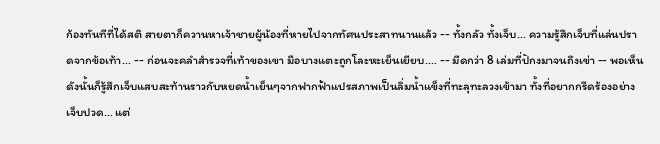ก้องทันทีที่ได้สติ สายตาก็ควานหาเจ้าชายผู้น้องที่หายไปจากทัศนประสาทนานแล้ว -- ทั้งกลัว ทั้งเจ็บ... ความรู้สึกเจ็บที่แล่นปราดจากข้อเท้า... -- ก่อนจะคลำสำรวจที่เท้าของเขา มือบางแตะถูกโละหะเย็นเยียบ.... -- มีดกว่า 8 เล่มที่ปักงมาจนถึงเข่า -- พอเห็นดังนั้นก็รู้สึกเจ็บแสบสะท้านราวกับหยดน้ำเย็นๆจากฟากฟ้าแปรสภาพเป็นลิ่มน้ำแข็งที่ทะลุทะลวงเข้ามา ทั้งที่อยากกรีดร้องอย่างเจ็บปวด... แต่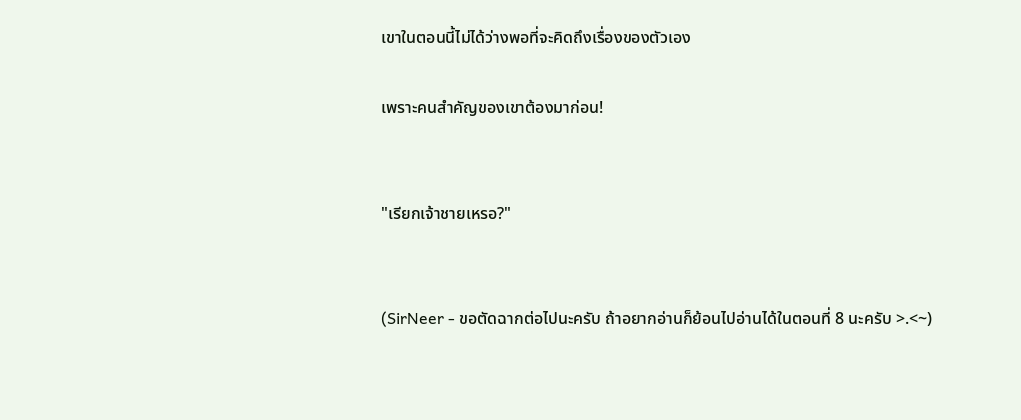เขาในตอนนี้ไม่ได้ว่างพอที่จะคิดถึงเรื่องของตัวเอง

เพราะคนสำคัญของเขาต้องมาก่อน!


"เรียกเจ้าชายเหรอ?"


(SirNeer - ขอตัดฉากต่อไปนะครับ ถ้าอยากอ่านก็ย้อนไปอ่านได้ในตอนที่ 8 นะครับ >.<~)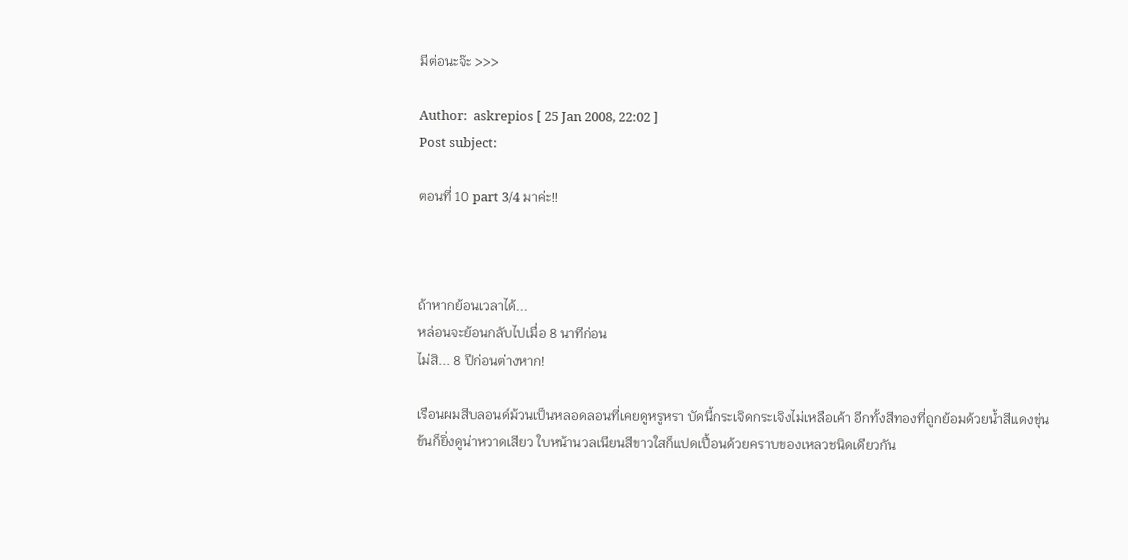มีต่อนะจ๊ะ >>>

Author:  askrepios [ 25 Jan 2008, 22:02 ]
Post subject:

ตอนที่ 10 part 3/4 มาค่ะ!!



ถ้าหากย้อนเวลาได้...
หล่อนจะย้อนกลับไปเมื่อ 8 นาทีก่อน
ไม่สิ... 8 ปีก่อนต่างหาก!

เรือนผมสีบลอนด์ม้วนเป็นหลอดลอนที่เคยดูหรูหรา บัดนี้กระเจิดกระเจิงไม่เหลือเค้า อีกทั้งสีทองที่ถูกย้อมด้วยน้ำสีแดงขุ่นข้นก็ยิ่งดูน่าหวาดเสียว ใบหน้านวลเนียนสีขาวใสก็แปดเปื้อนด้วยคราบของเหลวชนิดเดียวกัน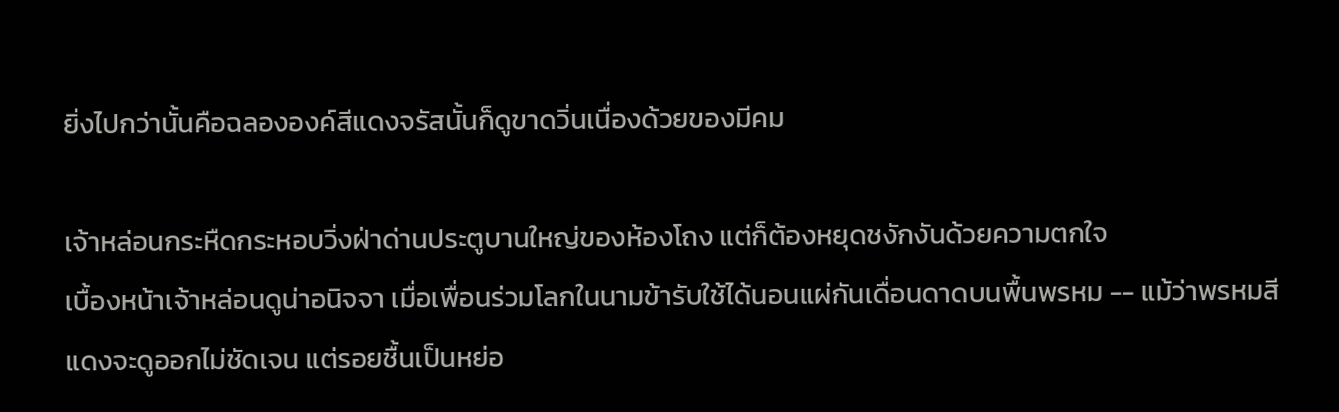ยิ่งไปกว่านั้นคือฉลององค์สีแดงจรัสนั้นก็ดูขาดวิ่นเนื่องด้วยของมีคม

เจ้าหล่อนกระหืดกระหอบวิ่งฝ่าด่านประตูบานใหญ่ของห้องโถง แต่ก็ต้องหยุดชงักงันด้วยความตกใจ
เบื้องหน้าเจ้าหล่อนดูน่าอนิจจา เมื่อเพื่อนร่วมโลกในนามข้ารับใช้ได้นอนแผ่กันเดื่อนดาดบนพื้นพรหม -- แม้ว่าพรหมสีแดงจะดูออกไม่ชัดเจน แต่รอยชื้นเป็นหย่อ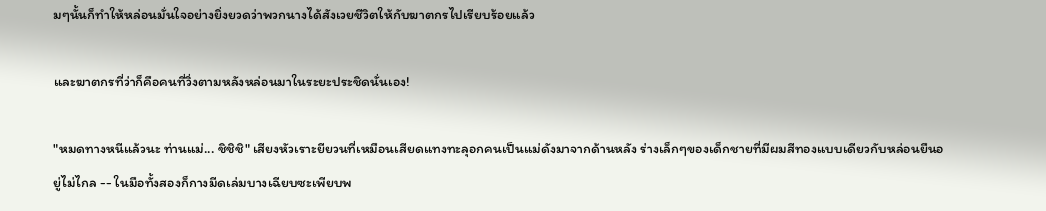มๆนั้นก็ทำให้หล่อนมั่นใจอย่างยิ่งยวดว่าพวกนางได้สังเวยชีวิตให้กับฆาตกรไปเรียบร้อยแล้ว

และฆาตกรที่ว่าก็คือคนที่วิ่งตามหลังหล่อนมาในระยะประชิดนั่นเอง!

"หมดทางหนีแล้วนะ ท่านแม่... ชิชิชิ" เสียงหัวเราะยียวนที่เหมือนเสียดแทงทะลุอกคนเป็นแม่ดังมาจากด้านหลัง ร่างเล็กๆของเด็กชายที่มีผมสีทองแบบเดียวกับหล่อนยืนอยู่ไม่ไกล -- ในมือทั้งสองก็กางมีดเล่มบางเฉียบซะเพียบพ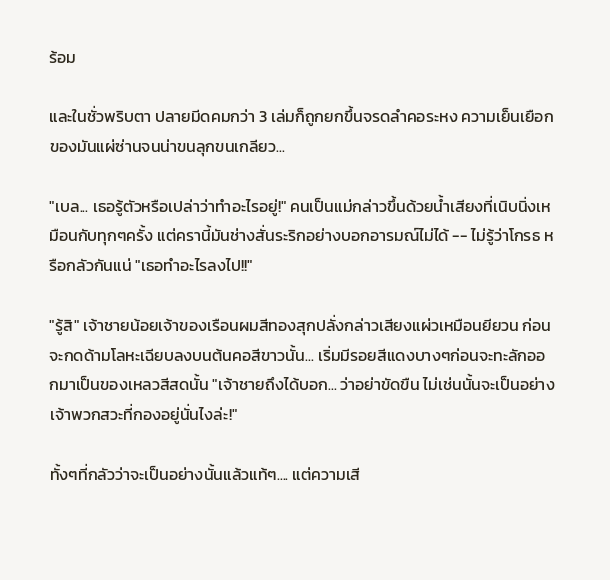ร้อม

และในชั่วพริบตา ปลายมีดคมกว่า 3 เล่มก็ถูกยกขึ้นจรดลำคอระหง ความเย็นเยือกของมันแผ่ซ่านจนน่าขนลุกขนเกลียว...

"เบล... เธอรู้ตัวหรือเปล่าว่าทำอะไรอยู่!" คนเป็นแม่กล่าวขึ้นด้วยน้ำเสียงที่เนิบนิ่งเหมือนกับทุกๆครั้ง แต่ครานี้มันช่างสั่นระริกอย่างบอกอารมณ์ไม่ได้ -- ไม่รู้ว่าโกรธ หรือกลัวกันแน่ "เธอทำอะไรลงไป!!"

"รู้สิ" เจ้าชายน้อยเจ้าของเรือนผมสีทองสุกปลั่งกล่าวเสียงแผ่วเหมือนยียวน ก่อนจะกดด้ามโลหะเฉียบลงบนต้นคอสีขาวนั้น... เริ่มมีรอยสีแดงบางๆก่อนจะทะลักออกมาเป็นของเหลวสีสดนั้น "เจ้าชายถึงได้บอก... ว่าอย่าขัดขืน ไม่เช่นนั้นจะเป็นอย่างเจ้าพวกสวะที่กองอยู่นั่นไงล่ะ!"

ทั้งๆที่กลัวว่าจะเป็นอย่างนั้นแล้วแท้ๆ.... แต่ความเสี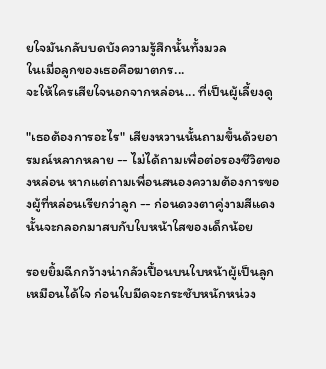ยใจมันกลับบดบังความรู้สึกนั้นทั้งมวล
ในเมื่อลูกของเธอคือฆาตกร...
จะให้ใครเสียใจนอกจากหล่อน... ที่เป็นผู้เลี้ยงดู

"เธอต้องการอะไร" เสียงหวานนั้นถามขึ้นด้วยอารมณ์หลากหลาย -- ไม่ได้ถามเพื่อต่อรองชีวิตของหล่อน หากแต่ถามเพื่อนสนองความต้องการของผู้ที่หล่อนเรียกว่าลูก -- ก่อนดวงตาคู่งามสีแดงนั้นจะกลอกมาสบกับใบหน้าใสของเด็กน้อย

รอยยิ้มฉีกกว้างน่ากลัวเปื้อนบนใบหน้าผู้เป็นลูกเหมือนได้ใจ ก่อนใบมีดจะกระชับหนักหน่วง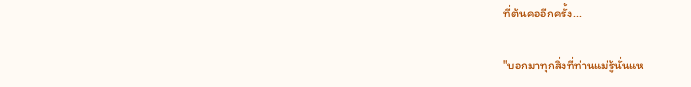ที่ต้นคออีกครั้ง...

"บอกมาทุกสิ่งที่ท่านแม่รู้นั่นแห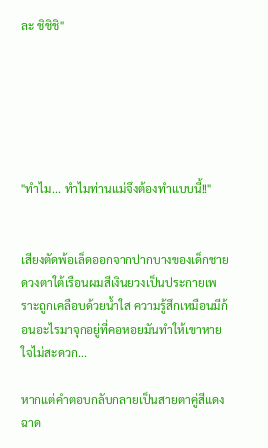ละ ชิชิชิ"






"ทำไม... ทำไมท่านแม่จึงต้องทำแบบนี้!!"


เสียงตัดพ้อเล็ดออกจากปากบางของเด็กชาย ดวงตาใต้เรือนผมสีเงินยวงเป็นประกายเพราะถูกเคลือบด้วยน้ำใส ความรู้สึกเหมือนมีก้อนอะไรมาจุกอยู่ที่คอหอยมันทำให้เขาหายใจไม่สะดวก...

หากแต่คำตอบกลับกลายเป็นสายตาคู่สีแดงฉาด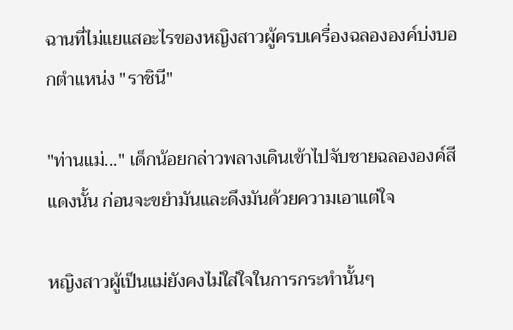ฉานที่ไม่แยแสอะไรของหญิงสาวผู้ครบเครื่องฉลององค์บ่งบอกตำแหน่ง "ราชินี"

"ท่านแม่..." เด็กน้อยกล่าวพลางเดินเข้าไปจับชายฉลององค์สีแดงนั้น ก่อนจะขยำมันและดึงมันด้วยความเอาแต่ใจ

หญิงสาวผู้เป็นแม่ยังคงไม่ใส่ใจในการกระทำนั้นๆ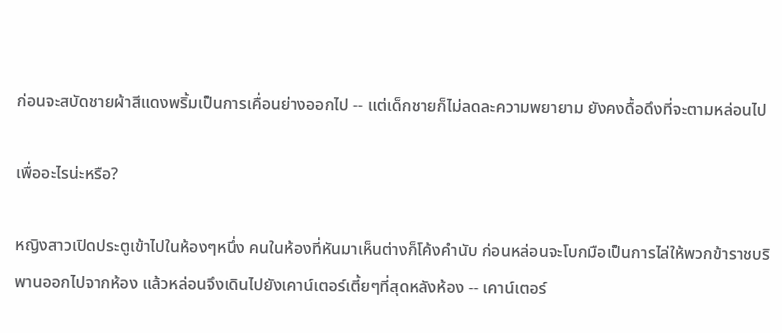ก่อนจะสบัดชายผ้าสีแดงพริ้มเป็นการเคื่อนย่างออกไป -- แต่เด็กชายก็ไม่ลดละความพยายาม ยังคงดื้อดึงที่จะตามหล่อนไป

เพื่ออะไรน่ะหรือ?

หญิงสาวเปิดประตูเข้าไปในห้องๆหนึ่ง คนในห้องที่หันมาเห็นต่างก็โค้งคำนับ ก่อนหล่อนจะโบกมือเป็นการไล่ให้พวกข้าราชบริพานออกไปจากห้อง แล้วหล่อนจึงเดินไปยังเคาน์เตอร์เตี้ยๆที่สุดหลังห้อง -- เคาน์เตอร์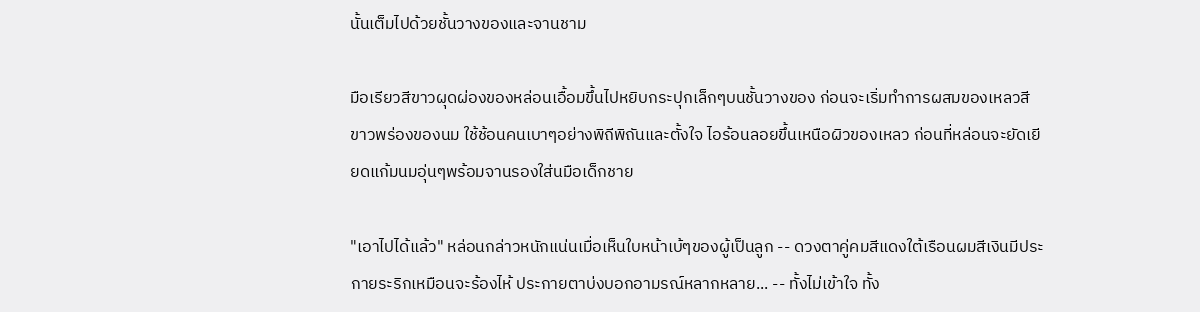นั้นเต็มไปด้วยชั้นวางของและจานชาม

มือเรียวสีขาวผุดผ่องของหล่อนเอื้อมขึ้นไปหยิบกระปุกเล็กๆบนชั้นวางของ ก่อนจะเริ่มทำการผสมของเหลวสีขาวพร่องของนม ใช้ช้อนคนเบาๆอย่างพิถีพิถันและตั้งใจ ไอร้อนลอยขึ้นเหนือผิวของเหลว ก่อนที่หล่อนจะยัดเยียดแก้มนมอุ่นๆพร้อมจานรองใส่นมือเด็กชาย

"เอาไปได้แล้ว" หล่อนกล่าวหนักแน่นเมื่อเห็นใบหน้าเบ้ๆของผู้เป็นลูก -- ดวงตาคู่คมสีแดงใต้เรือนผมสีเงินมีประกายระริกเหมือนจะร้องไห้ ประกายตาบ่งบอกอามรณ์หลากหลาย... -- ทั้งไม่เข้าใจ ทั้ง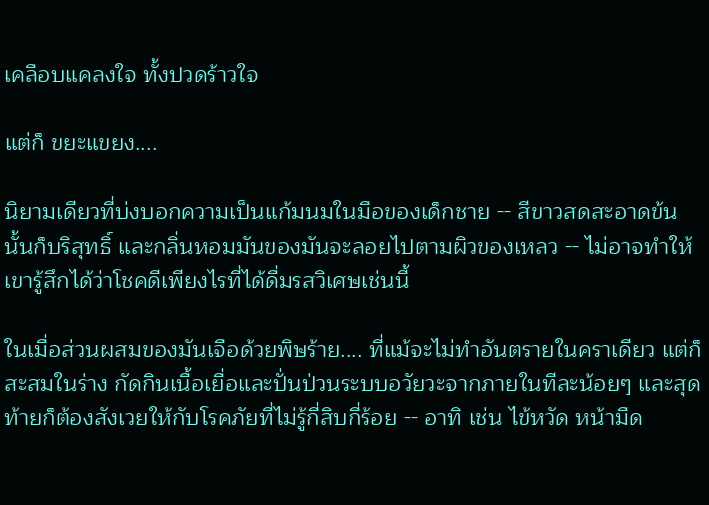เคลือบแคลงใจ ทั้งปวดร้าวใจ

แต่ก็ ขยะแขยง....

นิยามเดียวที่บ่งบอกความเป็นแก้มนมในมือของเด็กชาย -- สีขาวสดสะอาดข้นนั้นก็บริสุทธิ์ และกลิ่นหอมมันของมันจะลอยไปตามผิวของเหลว -- ไม่อาจทำให้เขารู้สึกได้ว่าโชคดีเพียงไรที่ได้ดื่มรสวิเศษเช่นนี้

ในเมื่อส่วนผสมของมันเจือด้วยพิษร้าย.... ที่แม้จะไม่ทำอันตรายในคราเดียว แต่ก็สะสมในร่าง กัดกินเนื้อเยื่อและปั่นป่วนระบบอวัยวะจากภายในทีละน้อยๆ และสุดท้ายก็ต้องสังเวยให้กับโรคภัยที่ไม่รู้กี่สิบกี่ร้อย -- อาทิ เช่น ไข้หวัด หน้ามืด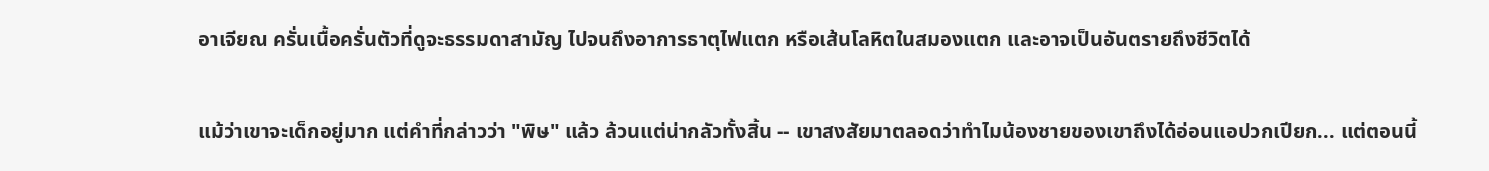อาเจียณ ครั่นเนื้อครั่นตัวที่ดูจะธรรมดาสามัญ ไปจนถึงอาการธาตุไฟแตก หรือเส้นโลหิตในสมองแตก และอาจเป็นอันตรายถึงชีวิตได้

แม้ว่าเขาจะเด็กอยู่มาก แต่คำที่กล่าวว่า "พิษ" แล้ว ล้วนแต่น่ากลัวทั้งสิ้น -- เขาสงสัยมาตลอดว่าทำไมน้องชายของเขาถึงได้อ่อนแอปวกเปียก... แต่ตอนนี้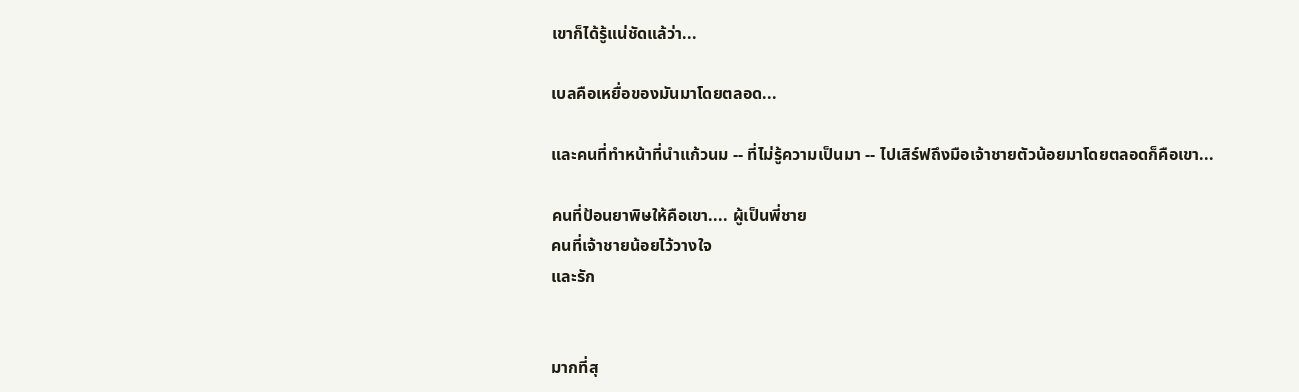เขาก็ได้รู้แน่ชัดแล้ว่า...

เบลคือเหยื่อของมันมาโดยตลอด...

และคนที่ทำหน้าที่นำแก้วนม -- ที่ไม่รู้ความเป็นมา -- ไปเสิร์ฟถึงมือเจ้าชายตัวน้อยมาโดยตลอดก็คือเขา...

คนที่ป้อนยาพิษให้คือเขา.... ผู้เป็นพี่ชาย
คนที่เจ้าชายน้อยไว้วางใจ
และรัก


มากที่สุ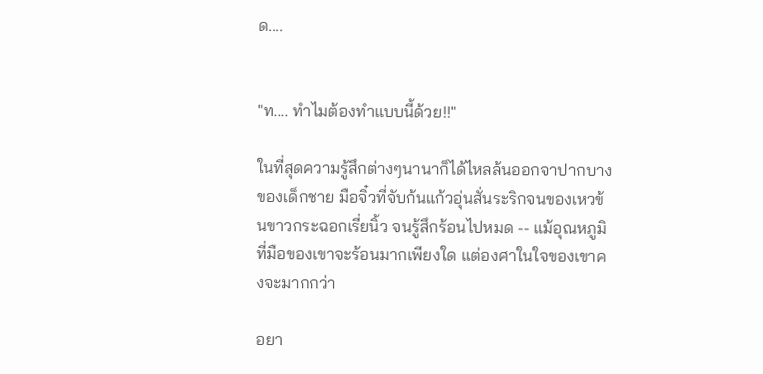ด....


"ท.... ทำไมต้องทำแบบนี้ด้วย!!"

ในที่สุดความรู้สึกต่างๆนานาก็ได้ไหลล้นออกจาปากบางของเด็กชาย มือจิ๋วที่จับก้นแก้วอุ่นสั่นระริกจนของเหวข้นขาวกระฉอกเรี่ยนิ้ว จนรู้สึกร้อนไปหมด -- แม้อุณหภูมิที่มือของเขาจะร้อนมากเพียงใด แต่องศาในใจของเขาคงจะมากกว่า

อยา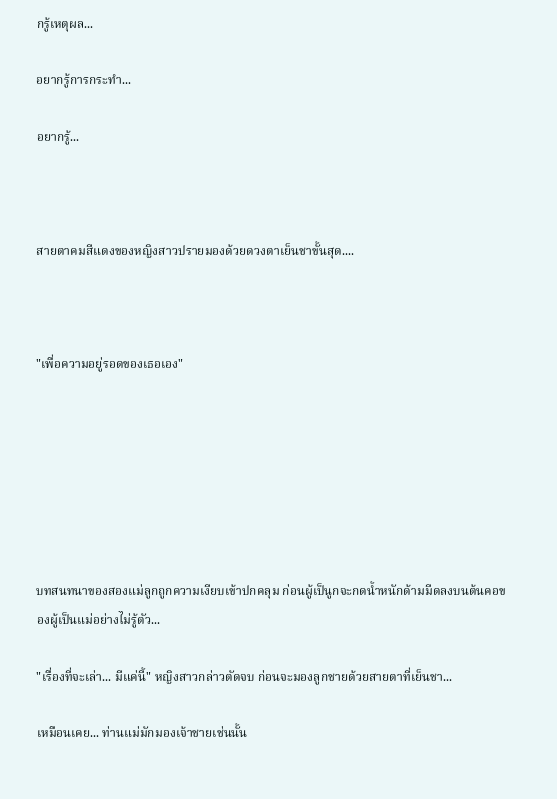กรู้เหตุผล...

อยากรู้การกระทำ...

อยากรู้...



สายตาคมสีแดงของหญิงสาวปรายมองด้วยดวงตาเย็นชาขั้นสุด....



"เพื่อความอยู่รอดของเธอเอง"







บทสนทนาของสองแม่ลูกถูกความเงียบเข้าปกคลุม ก่อนผู้เป็นูกจะกดน้ำหนักด้ามมีดลงบนต้นคอของผู้เป็นแม่อย่างไม่รู้ตัว...

"เรื่องที่จะเล่า... มีแค่นี้" หญิงสาวกล่าวตัดจบ ก่อนจะมองลูกชายด้วยสายตาที่เย็นชา...

เหมือนเคย... ท่านแม่มักมองเจ้าชายเช่นนั้น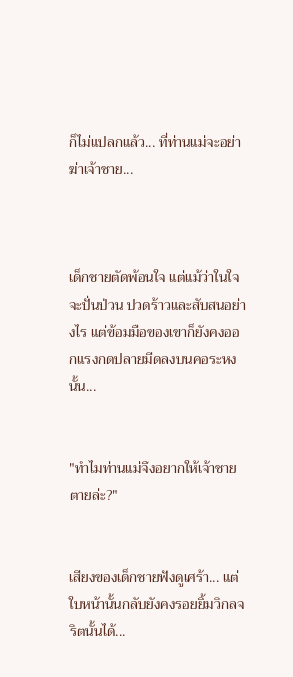ก็ไม่แปลกแล้ว... ที่ท่านแม่จะอย่าฆ่าเจ้าชาย...



เด็กชายตัดพ้อนใจ แต่แม้ว่าในใจจะปั่นป่วน ปวดร้าวและสับสนอย่างไร แต่ข้อมมือของเขาก็ยังคงออกแรงกดปลายมีดลงบนคอระหงนั้น...


"ทำไมท่านแม่จึงอยากให้เจ้าชายตายล่ะ?"


เสียงของเด็กชายฟังดูเศร้า... แต่ใบหน้านั้นกลับยังคงรอยยิ้มวิกลจริตนั้นได้...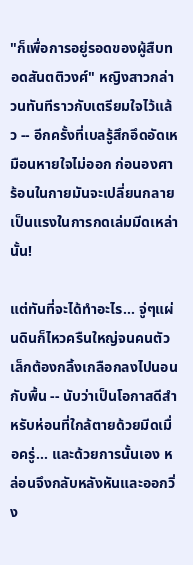"ก็เพื่อการอยู่รอดของผู้สืบทอดสันตติวงศ์" หญิงสาวกล่าวนทันทีราวกับเตรียมใจไว้แล้ว -- อีกครั้งที่เบลรู้สึกอึดอัดเหมือนหายใจไม่ออก ก่อนองศาร้อนในกายมันจะเปลี่ยนกลายเป็นแรงในการกดเล่มมีดเหล่านั้น!

แต่ทันที่จะได้ทำอะไร... จู่ๆแผ่นดินก็ไหวครืนใหญ่จนคนตัวเล็กต้องกลิ้งเกลือกลงไปนอนกับพื้น -- นับว่าเป็นโอกาสดีสำหรับห่อนที่ใกล้ตายด้วยมีดเมื่อครู่... และด้วยการนั้นเอง หล่อนจึงกลับหลังหันและออกวิ่ง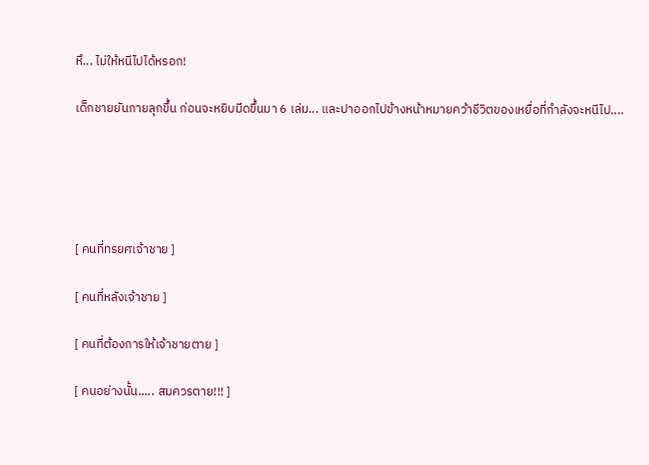หึ... ไม่ให้หนีไปได้หรอก!

เด็กชายยันกายลุกขึ้น ก่อนจะหยิบมีดขึ้นมา 6 เล่ม... และปาออกไปข้างหน้าหมายคว้าชีวิตของเหยื่อที่กำลังจะหนีไป....





[ คนที่ทรยศเจ้าชาย ]

[ คนที่หลังเจ้าชาย ]

[ คนที่ต้องการให้เจ้าชายตาย ]

[ คนอย่างนั้น..... สมควรตาย!!! ]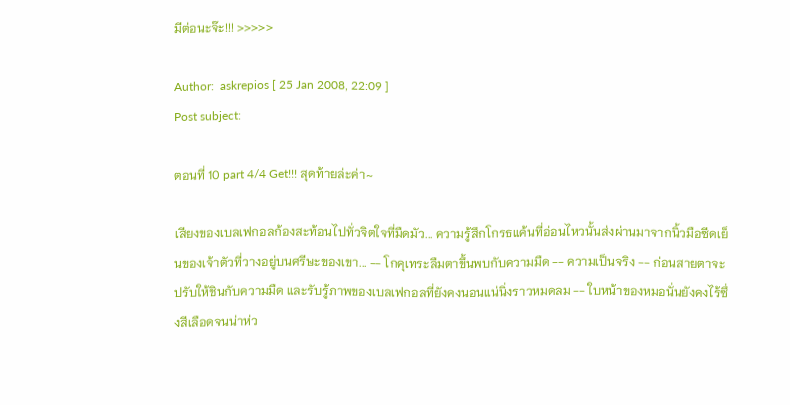มีต่อนะจ๊ะ!!! >>>>>

Author:  askrepios [ 25 Jan 2008, 22:09 ]
Post subject:

ตอนที่ 10 part 4/4 Get!!! สุดท้ายล่ะค่า~

เสียงของเบลเฟกอลก้องสะท้อนไปทั่วจิตใจที่มืดมัว... ความรู้สึกโกรธแค้นที่อ่อนไหวนั้นส่งผ่านมาจากนิ้วมือซีดเย็นของเจ้าตัวที่วางอยู่บนศรีษะของเขา... -- โกคุเทระลืมตาขึ้นพบกับความมืด -- ความเป็นจริง -- ก่อนสายตาจะปรับให้ชินกับความมืด และรับรู้ภาพของเบลเฟกอลที่ยังคงนอนแน่นิ่งราวหมดลม -- ใบหน้าของหมอนั่นยังคงไร้ซึ่งสีเลือดจนน่าห่ว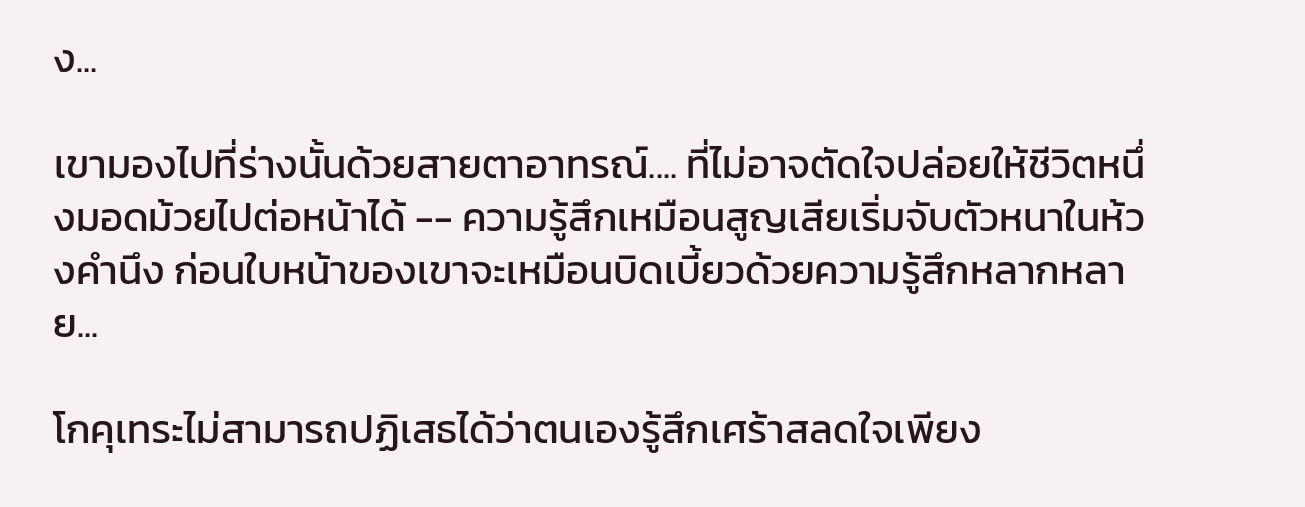ง...

เขามองไปที่ร่างนั้นด้วยสายตาอาทรณ์.... ที่ไม่อาจตัดใจปล่อยให้ชีวิตหนึ่งมอดม้วยไปต่อหน้าได้ -- ความรู้สึกเหมือนสูญเสียเริ่มจับตัวหนาในห้วงคำนึง ก่อนใบหน้าของเขาจะเหมือนบิดเบี้ยวด้วยความรู้สึกหลากหลาย...

โกคุเทระไม่สามารถปฏิเสธได้ว่าตนเองรู้สึกเศร้าสลดใจเพียง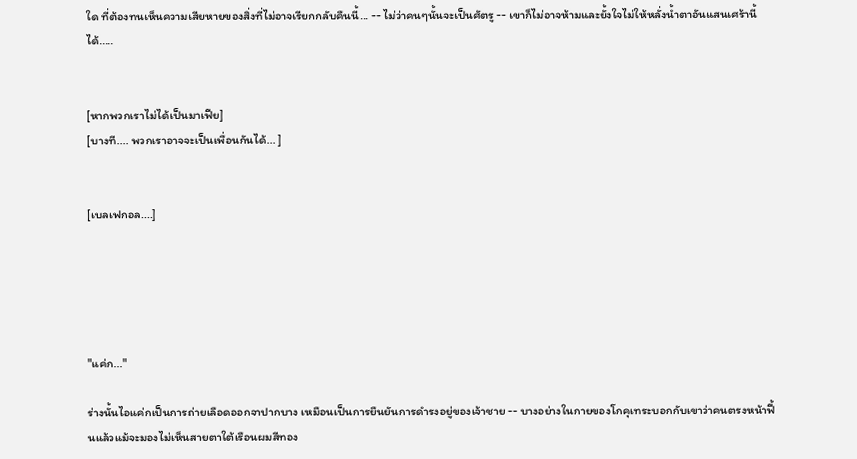ใด ที่ต้องทนเห็นความเสียหายของสิ่งที่ไม่อาจเรียกกลับคืนนี้... -- ไม่ว่าคนๆนั้นจะเป็นศัตรู -- เขาก็ไม่อาจห้ามและยั้งใจไม่ให้หลั่งน้ำตาอันแสนเศร้านี้ได้.....


[หากพวกเราไม่ได้เป็นมาเฟีย]
[บางที.... พวกเราอาจจะเป็นเพื่อนกันได้... ]


[เบลเฟกอล....]





"แค่ก..."

ร่างนั้นไอแค่กเป็นการถ่ายเลือดออกจาปากบาง เหมือนเป็นการยืนยันการดำรงอยู่ของเจ้าชาย -- บางอย่างในกายของโกคุเทระบอกกับเขาว่าคนตรงหน้าฟื้นแล้วแม้จะมองไม่เห็นสายตาใต้เรือนผมสีทอง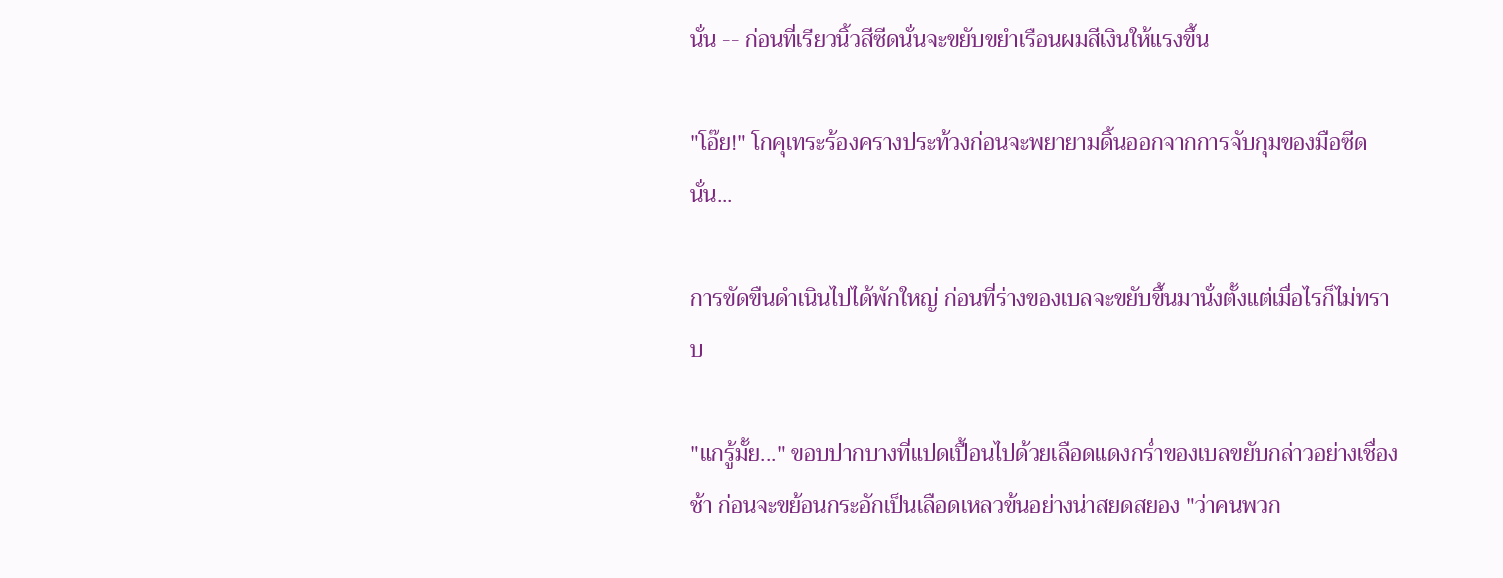นั่น -- ก่อนที่เรียวนิ้วสีซีดนั่นจะขยับขยำเรือนผมสีเงินให้แรงขึ้น

"โอ๊ย!" โกคุเทระร้องครางประท้วงก่อนจะพยายามดิ้นออกจากการจับกุมของมือซีดนั่น...

การขัดขืนดำเนินไปได้พักใหญ่ ก่อนที่ร่างของเบลจะขยับขึ้นมานั่งตั้งแต่เมื่อไรก็ไม่ทราบ

"แกรู้มั้ย..." ขอบปากบางที่แปดเปื้อนไปด้วยเลือดแดงกร่ำของเบลขยับกล่าวอย่างเชื่องช้า ก่อนจะขย้อนกระอักเป็นเลือดเหลวข้นอย่างน่าสยดสยอง "ว่าคนพวก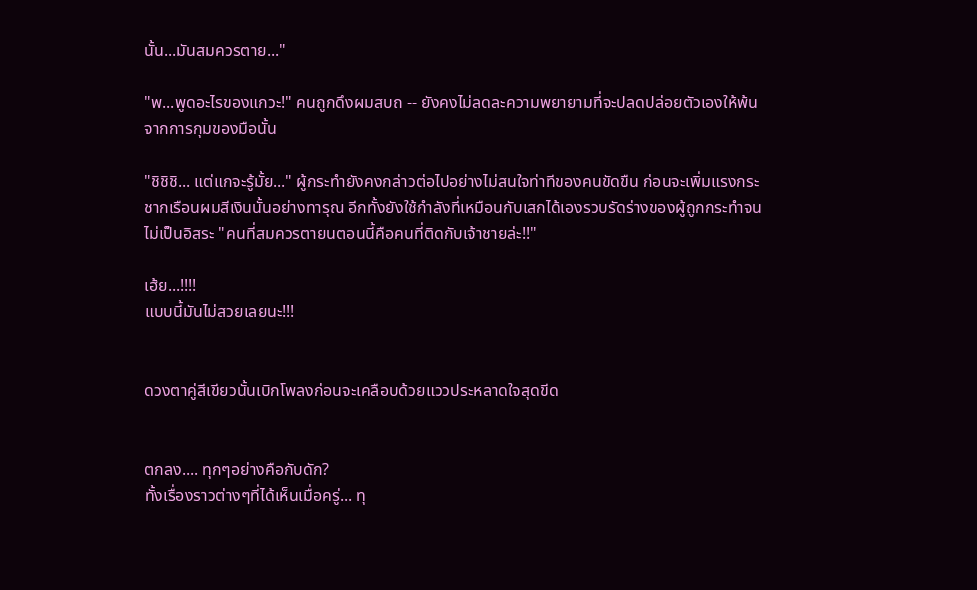นั้น...มันสมควรตาย..."

"พ...พูดอะไรของแกวะ!" คนถูกดึงผมสบถ -- ยังคงไม่ลดละความพยายามที่จะปลดปล่อยตัวเองให้พ้นจากการกุมของมือนั้น

"ชิชิชิ... แต่แกจะรู้มั้ย..." ผู้กระทำยังคงกล่าวต่อไปอย่างไม่สนใจท่าทีของคนขัดขืน ก่อนจะเพิ่มแรงกระชากเรือนผมสีเงินนั้นอย่างทารุณ อีกทั้งยังใช้กำลังที่เหมือนกับเสกได้เองรวบรัดร่างของผู้ถูกกระทำจนไม่เป็นอิสระ "คนที่สมควรตายนตอนนี้คือคนที่ติดกับเจ้าชายล่ะ!!"

เฮ้ย...!!!!
แบบนี้มันไม่สวยเลยนะ!!!


ดวงตาคู่สีเขียวนั้นเบิกโพลงก่อนจะเคลือบด้วยแววประหลาดใจสุดขีด


ตกลง.... ทุกๆอย่างคือกับดัก?
ทั้งเรื่องราวต่างๆที่ได้เห็นเมื่อครู่... ทุ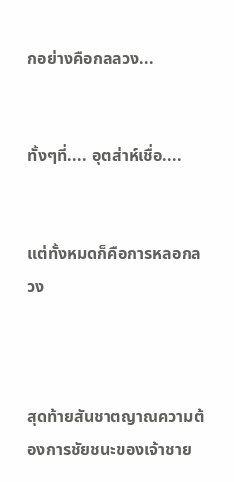กอย่างคือกลลวง...


ทั้งๆที่.... อุตส่าห์เชื่อ....


แต่ทั้งหมดก็คือการหลอกลวง



สุดท้ายสันชาตญาณความต้องการชัยชนะของเจ้าชาย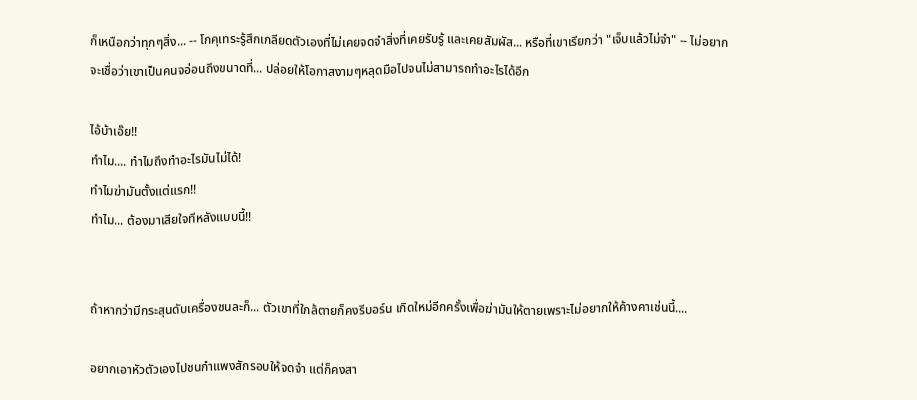ก็เหนือกว่าทุกๆสิ่ง... -- โกคุเทระรู้สึกเกลียดตัวเองที่ไม่เคยจดจำสิ่งที่เคยรับรู้ และเคยสัมผัส... หรือที่เขาเรียกว่า "เจ็บแล้วไม่จำ" -- ไม่อยากจะเชื่อว่าเขาเป็นคนจอ่อนถึงขนาดที่... ปล่อยให้โอกาสงามๆหลุดมือไปจนไม่สามารถทำอะไรได้อีก

ไอ้บ้าเอ๊ย!!
ทำไม.... ทำไมถึงทำอะไรมันไม่ได้!
ทำไมฆ่ามันตั้งแต่แรก!!
ทำไม... ต้องมาเสียใจทีหลังแบบนี้!!


ถ้าหากว่ามีกระสุนดับเครื่องชนละก็... ตัวเขาที่ใกล้ตายก็คงรีบอร์น เกิดใหม่อีกครั้งเพื่อฆ่ามันให้ตายเพราะไม่อยากให้ค้างคาเช่นนี้....

อยากเอาหัวตัวเองไปชนกำแพงสักรอบให้จดจำ แต่ก็คงสา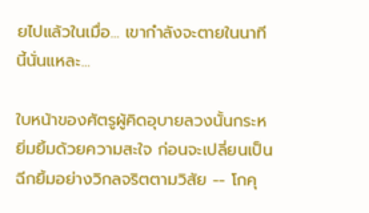ยไปแล้วในเมื่อ... เขากำลังจะตายในนาทีนี้นั่นแหละ...

ใบหน้าของศัตรูผู้คิดอุบายลวงนั้นกระหยิ่มยิ้มด้วยความสะใจ ก่อนจะเปลี่ยนเป็นฉีกยิ้มอย่างวิกลจริตตามวิสัย -- โกคุ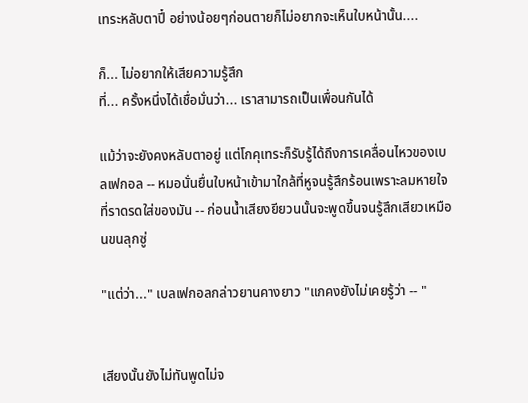เทระหลับตาปี๋ อย่างน้อยๆก่อนตายก็ไม่อยากจะเห็นใบหน้านั้น....

ก็... ไม่อยากให้เสียความรู้สึก
ที่... ครั้งหนึ่งได้เชื่อมั่นว่า... เราสามารถเป็นเพื่อนกันได้

แม้ว่าจะยังคงหลับตาอยู่ แต่โกคุเทระก็รับรู้ได้ถึงการเคลื่อนไหวของเบลเฟกอล -- หมอนั่นยื่นใบหน้าเข้ามาใกล้ที่หูจนรู้สึกร้อนเพราะลมหายใจที่ราดรดใส่ของมัน -- ก่อนน้ำเสียงยียวนนั้นจะพูดขึ้นจนรู้สึกเสียวเหมือนขนลุกซู่

"แต่ว่า..." เบลเฟกอลกล่าวยานคางยาว "แกคงยังไม่เคยรู้ว่า -- "


เสียงนั้นยังไม่ทันพูดไม่จ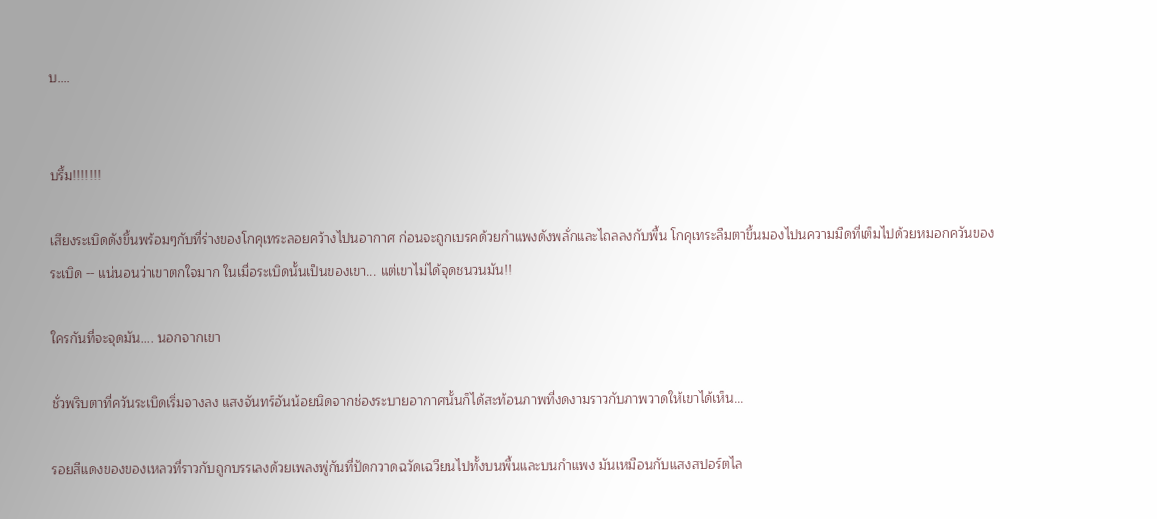บ....


บรึ้ม!!!!!!!

เสียงระเบิดดังขึ้นพร้อมๆกับที่ร่างของโกคุเทระลอยคว้างไปนอากาศ ก่อนจะถูกเบรคด้วยกำแพงดังพลั่กและไถลลงกับพื้น โกคุเทระลืมตาขึ้นมองไปนความมืดที่เต็มไปด้วยหมอกควันของระเบิด -- แน่นอนว่าเขาตกใจมาก ในเมื่อระเบิดนั้นเป็นของเขา... แต่เขาไม่ได้จุดชนวนมัน!!

ใครกันที่จะจุดมัน.... นอกจากเขา

ชั่วพริบตาที่ควันระเบิดเริ่มจางลง แสงจันทร์อันน้อยนิดจากช่องระบายอากาศนั้นก็ได้สะท้อนภาพที่งดงามราวกับภาพวาดให้เขาได้เห็น...

รอยสีแดงของของเหลวที่ราวกับถูกบรรเลงด้วยเพลงพู่กันที่ปัดกวาดฉวัดเฉวียนไปทั้งบนพื้นและบนกำแพง มันเหมือนกับแสงสปอร์ตไล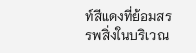ท์สีแดงที่ย้อมสรรพสิ่งในบริเวณ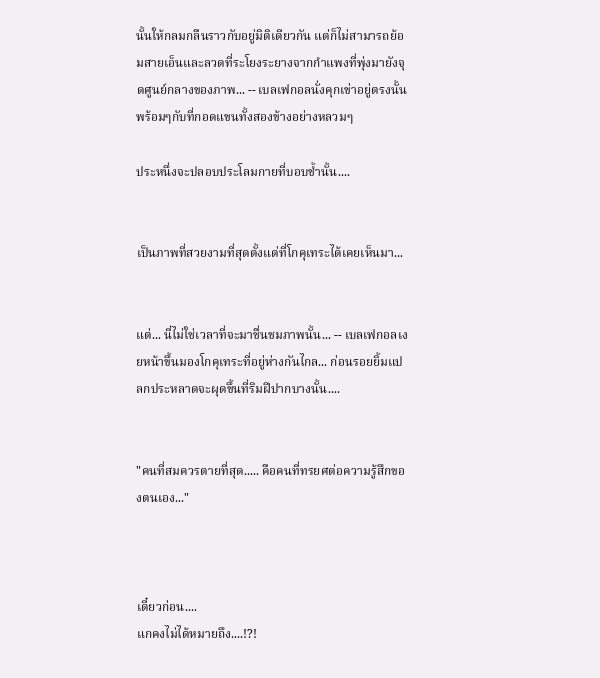นั้นให้กลมกลืนราวกับอยู่มิติเดียวกัน แต่ก็ไม่สามารถย้อมสายเอ็นและลวดที่ระโยงระยางจากกำแพงที่พุ่งมายังจุดศูนย์กลางของภาพ... -- เบลเฟกอลนั่งคุกเข่าอยู่ตรงนั้น พร้อมๆกับที่กอดแขนทั้งสองข้างอย่างหลวมๆ

ประหนึ่งจะปลอบประโลมกายที่บอบช้ำนั้น....


เป็นภาพที่สวยงามที่สุดตั้งแต่ที่โกคุเทระได้เคยเห็นมา...


แต่... นี่ไม่ใช่เวลาที่จะมาชื่นชมภาพนั้น... -- เบลเฟกอลเงยหน้าขึ้นมองโกคุเทระที่อยู่ห่างกันไกล... ก่อนรอยยิ้มแปลกประหลาดจะผุดขึ้นที่ริมฝีปากบางนั้น....


"คนที่สมควรตายที่สุด..... คือคนที่ทรยศต่อความรู้สึกของตนเอง..."



เดี๋ยวก่อน....
แกคงไม่ได้หมายถึง....!?!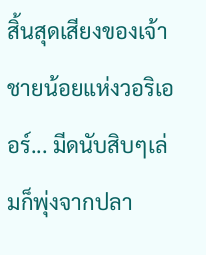สิ้นสุดเสียงของเจ้าชายน้อยแห่งวอริเออร์... มีดนับสิบๆเล่มก็พุ่งจากปลา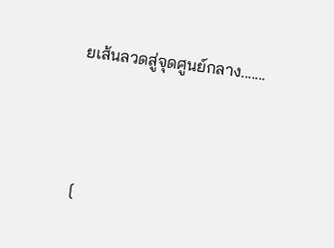ยเส้นลวดสู่จุดศูนย์กลาง.......




[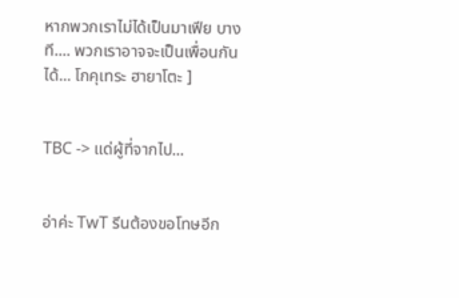หากพวกเราไม่ได้เป็นมาเฟีย บางที.... พวกเราอาจจะเป็นเพื่อนกันได้... โกคุเทระ ฮายาโตะ ]


TBC -> แด่ผู้ที่จากไป...


อ่าค่ะ TwT รีนต้องขอโทษอีก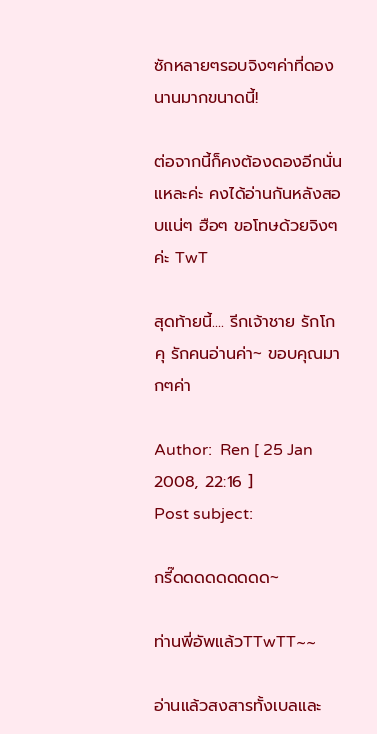ซักหลายๆรอบจิงๆค่าที่ดองนานมากขนาดนี้!

ต่อจากนี้ก็คงต้องดองอีกนั่นแหละค่ะ คงได้อ่านกันหลังสอบแน่ๆ ฮือๆ ขอโทษด้วยจิงๆค่ะ TwT

สุดท้ายนี้.... รีกเจ้าชาย รักโกคุ รักคนอ่านค่า~ ขอบคุณมากๆค่า

Author:  Ren [ 25 Jan 2008, 22:16 ]
Post subject:

กรี๊ดดดดดดดดด~

ท่านพี่อัพแล้วTTwTT~~

อ่านแล้วสงสารทั้งเบลและ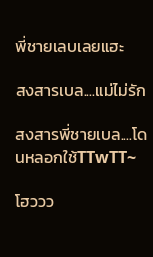พี่ชายเลบเลยแฮะ

สงสารเบล....แม่ไม่รัก

สงสารพี่ชายเบล....โดนหลอกใช้TTwTT~

โฮววว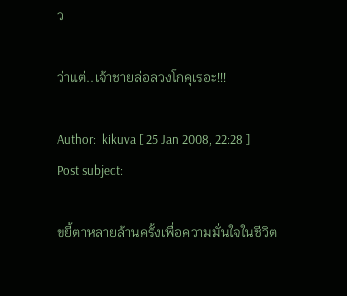ว

ว่าแต่..เจ้าชายล่อลวงโกคุเรอะ!!!

Author:  kikuva [ 25 Jan 2008, 22:28 ]
Post subject:

ขยี้ตาหลายล้านครั้งเพื่อความมั่นใจในชีวิต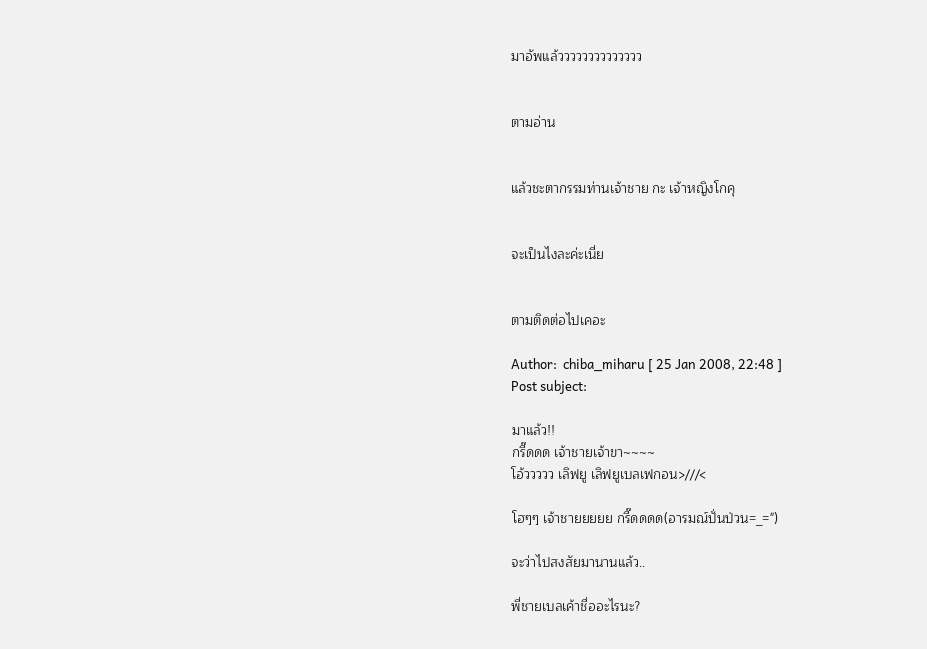มาอัพแล้วววววววววววววว


ตามอ่าน


แล้วชะตากรรมท่านเจ้าชาย กะ เจ้าหญิงโกคุ


จะเป็นไงละค่ะเนี่ย


ตามติดต่อไปเคอะ

Author:  chiba_miharu [ 25 Jan 2008, 22:48 ]
Post subject:

มาแล้ว!!
กรี๊ดดด เจ้าชายเจ้าขา~~~~
โอ้ววววว เลิฟยู เลิฟยูเบลเฟกอน>///<

โฮๆๆ เจ้าชายยยยย กรี๊ดดดด(อารมณ์ปั่นป่วน=_=")

จะว่าไปสงสัยมานานแล้ว..

พี่ชายเบลเค้าชื่ออะไรนะ?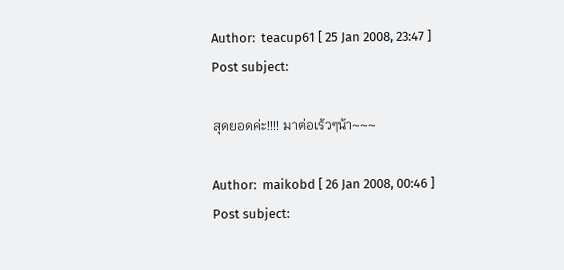Author:  teacup61 [ 25 Jan 2008, 23:47 ]
Post subject:

สุดยอดค่ะ!!!! มาต่อเร้วๆน้า~~~

Author:  maikobd [ 26 Jan 2008, 00:46 ]
Post subject: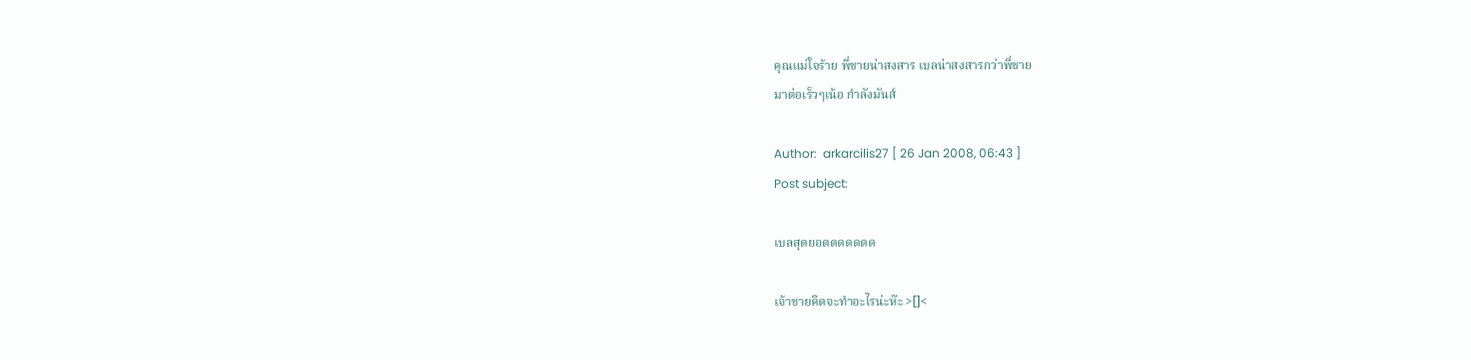คุณแม่ใจร้าย พี่ชายน่าสงสาร เบลน่าสงสารกว่าพี่ชาย
มาต่อเร็วๆเน้อ กำลังมันส์

Author:  arkarcilis27 [ 26 Jan 2008, 06:43 ]
Post subject:

เบลสุดยอดดดดดดด

เจ้าชายคิดจะทำอะไรน่ะห๊ะ >[]<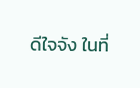ดีใจจัง ในที่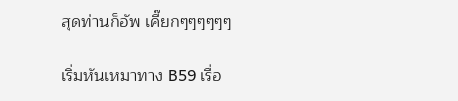สุดท่านก็อัพ เคี๊ยกๆๆๆๆๆๆ

เริ่มหันเหมาทาง B59 เรื่อ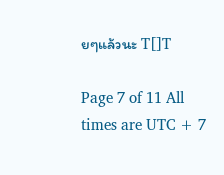ยๆแล้วนะ T[]T

Page 7 of 11 All times are UTC + 7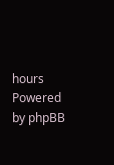hours
Powered by phpBB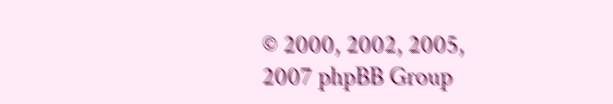© 2000, 2002, 2005, 2007 phpBB Group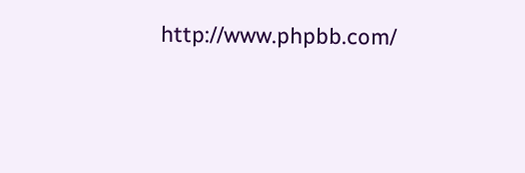http://www.phpbb.com/